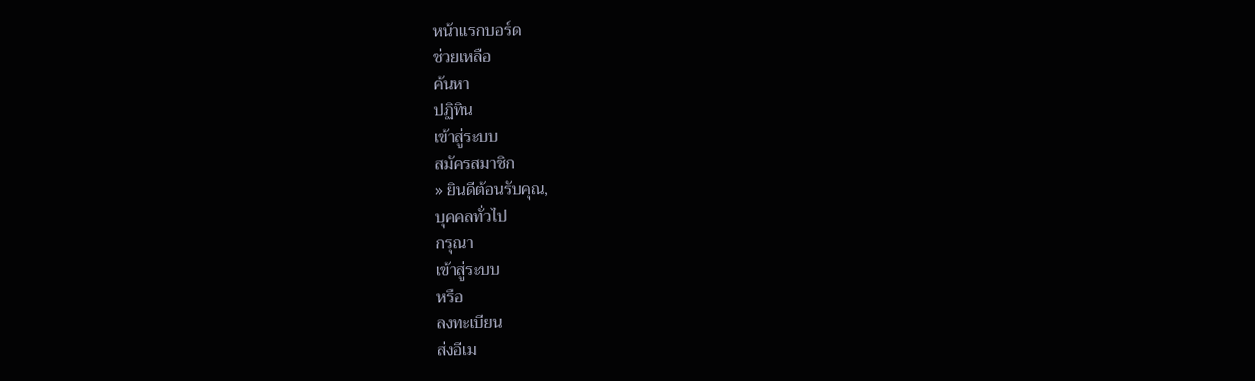หน้าแรกบอร์ด
ช่วยเหลือ
ค้นหา
ปฏิทิน
เข้าสู่ระบบ
สมัครสมาชิก
» ยินดีต้อนรับคุณ,
บุคคลทั่วไป
กรุณา
เข้าสู่ระบบ
หรือ
ลงทะเบียน
ส่งอีเม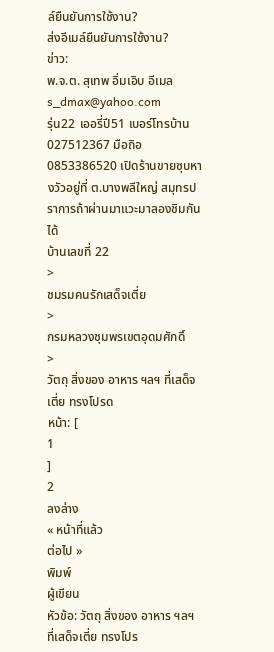ล์ยืนยันการใช้งาน?
ส่งอีเมล์ยืนยันการใช้งาน?
ข่าว:
พ.จ.ต. สุเทพ อิ่มเอิบ อีเมล
s_dmax@yahoo.com
รุ่น22 เออรี่ปี51 เบอร์โทรบ้าน 027512367 มือถิอ 0853386520 เปิดร้านขายซุบหางวัวอยู่ที่ ต.บางพลีใหญ่ สมุทรปราการถ้าผ่านมาแวะมาลองชิมกันได้
บ้านเลขที่ 22
>
ชมรมคนรักเสด็จเตี่ย
>
กรมหลวงชุมพรเขตอุดมศักดิ์
>
วัตถุ สิ่งของ อาหาร ฯลฯ ที่เสด็จเตี่ย ทรงโปรด
หน้า: [
1
]
2
ลงล่าง
« หน้าที่แล้ว
ต่อไป »
พิมพ์
ผู้เขียน
หัวข้อ: วัตถุ สิ่งของ อาหาร ฯลฯ ที่เสด็จเตี่ย ทรงโปร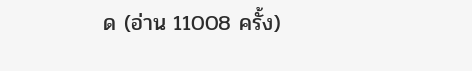ด (อ่าน 11008 ครั้ง)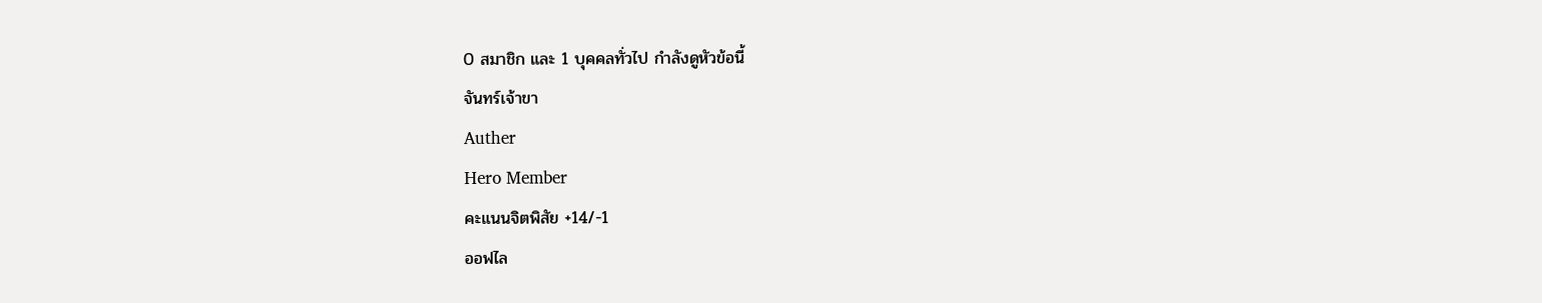0 สมาชิก และ 1 บุคคลทั่วไป กำลังดูหัวข้อนี้
จันทร์เจ้าขา
Auther
Hero Member
คะแนนจิตพิสัย +14/-1
ออฟไล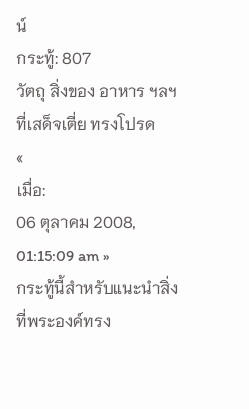น์
กระทู้: 807
วัตถุ สิ่งของ อาหาร ฯลฯ ที่เสด็จเตี่ย ทรงโปรด
«
เมื่อ:
06 ตุลาคม 2008, 01:15:09 am »
กระทู้นี้สำหรับแนะนำสิ่งที่พระองค์ทรง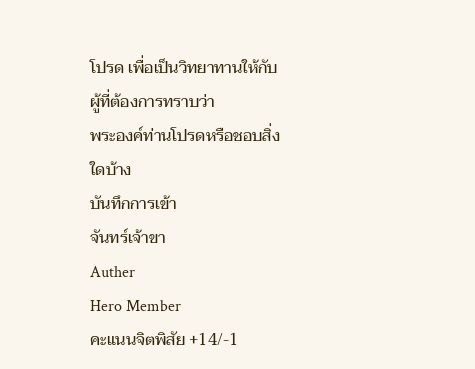โปรด เพื่อเป็นวิทยาทานให้กับผู้ที่ต้องการทราบว่า
พระองค์ท่านโปรดหรือชอบสิ่งใดบ้าง
บันทึกการเข้า
จันทร์เจ้าขา
Auther
Hero Member
คะแนนจิตพิสัย +14/-1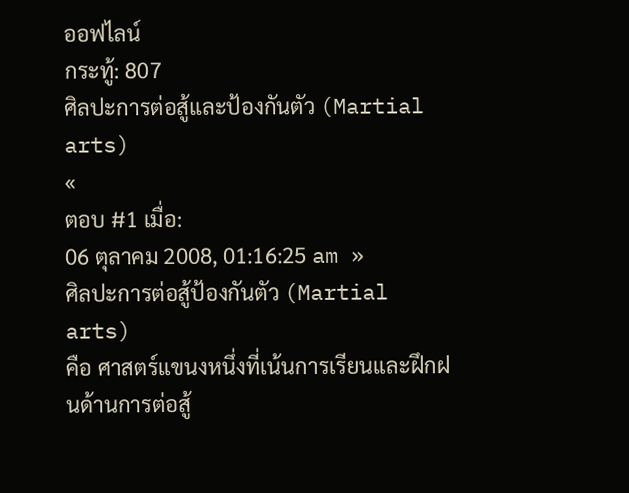ออฟไลน์
กระทู้: 807
ศิลปะการต่อสู้และป้องกันตัว (Martial arts)
«
ตอบ #1 เมื่อ:
06 ตุลาคม 2008, 01:16:25 am »
ศิลปะการต่อสู้ป้องกันตัว (Martial arts)
คือ ศาสตร์แขนงหนึ่งที่เน้นการเรียนและฝึกฝนด้านการต่อสู้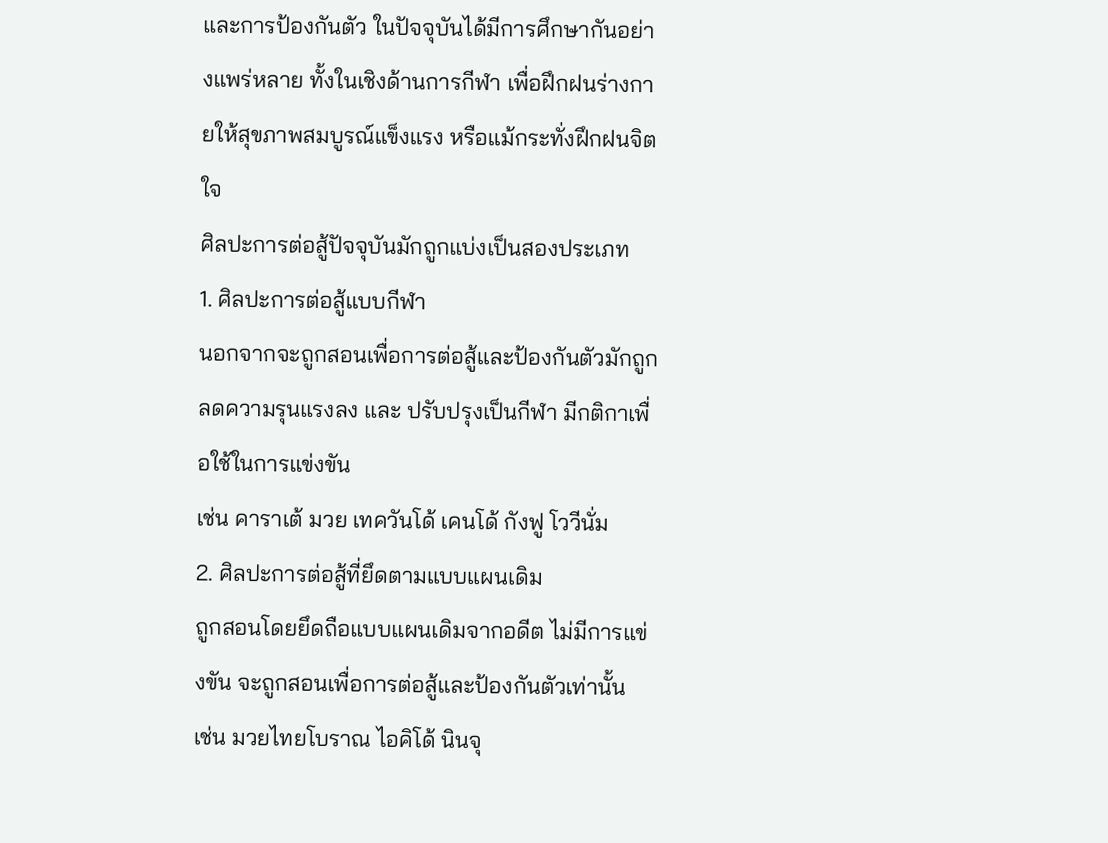และการป้องกันตัว ในปัจจุบันได้มีการศึกษากันอย่างแพร่หลาย ทั้งในเชิงด้านการกีฬา เพื่อฝึกฝนร่างกายให้สุขภาพสมบูรณ์แข็งแรง หรือแม้กระทั่งฝึกฝนจิตใจ
ศิลปะการต่อสู้ปัจจุบันมักถูกแบ่งเป็นสองประเภท
1. ศิลปะการต่อสู้แบบกีฬา
นอกจากจะถูกสอนเพื่อการต่อสู้และป้องกันตัวมักถูกลดความรุนแรงลง และ ปรับปรุงเป็นกีฬา มีกติกาเพื่อใช้ในการแข่งขัน
เช่น คาราเต้ มวย เทควันโด้ เคนโด้ กังฟู โววีนั่ม
2. ศิลปะการต่อสู้ที่ยึดตามแบบแผนเดิม
ถูกสอนโดยยึดถือแบบแผนเดิมจากอดีต ไม่มีการแข่งขัน จะถูกสอนเพื่อการต่อสู้และป้องกันตัวเท่านั้น
เช่น มวยไทยโบราณ ไอคิโด้ นินจุ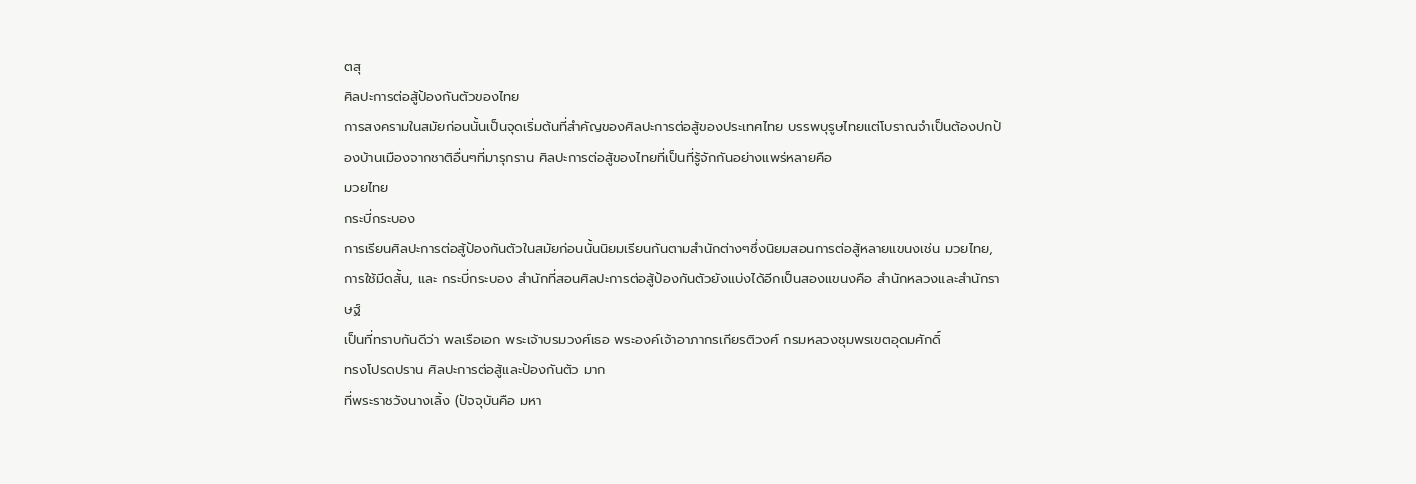ตสุ
ศิลปะการต่อสู้ป้องกันตัวของไทย
การสงครามในสมัยก่อนนั้นเป็นจุดเริ่มต้นที่สำคัญของศิลปะการต่อสู้ของประเทศไทย บรรพบุรูษไทยแต่โบราณจำเป็นต้องปกป้องบ้านเมืองจากชาติอื่นๆที่มารุกราน ศิลปะการต่อสู้ของไทยที่เป็นที่รู้จักกันอย่างแพร่หลายคือ
มวยไทย
กระบี่กระบอง
การเรียนศิลปะการต่อสู้ป้องกันตัวในสมัยก่อนนั้นนิยมเรียนกันตามสำนักต่างๆซึ่งนิยมสอนการต่อสู้หลายแขนงเช่น มวยไทย,การใช้มีดสั้น, และ กระบี่กระบอง สำนักที่สอนศิลปะการต่อสู้ป้องกันตัวยังแบ่งได้อีกเป็นสองแขนงคือ สำนักหลวงและสำนักราษฐ์
เป็นที่ทราบกันดีว่า พลเรือเอก พระเจ้าบรมวงศ์เธอ พระองค์เจ้าอาภากรเกียรติวงศ์ กรมหลวงชุมพรเขตอุดมศักดิ์
ทรงโปรดปราน ศิลปะการต่อสู้และป้องกันตัว มาก
ที่พระราชวังนางเลิ้ง (ปัจจุบันคือ มหา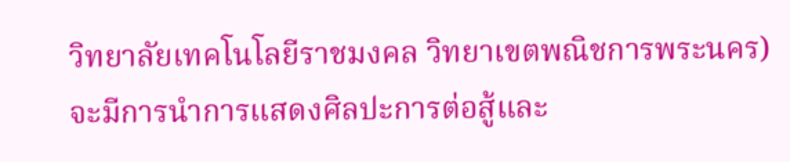วิทยาลัยเทคโนโลยีราชมงคล วิทยาเขตพณิชการพระนคร)
จะมีการนำการแสดงศิลปะการต่อสู้และ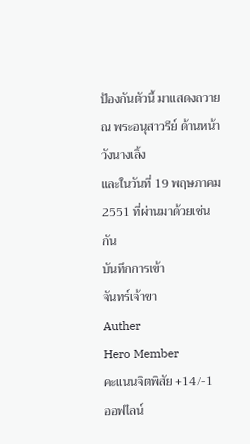ป้องกันตัวนี้ มาแสดงถวาย ณ พระอนุสาวรีย์ ด้านหน้าวังนางเลิ้ง
และในวันที่ 19 พฤษภาคม 2551 ที่ผ่านมาด้วยเช่นกัน
บันทึกการเข้า
จันทร์เจ้าขา
Auther
Hero Member
คะแนนจิตพิสัย +14/-1
ออฟไลน์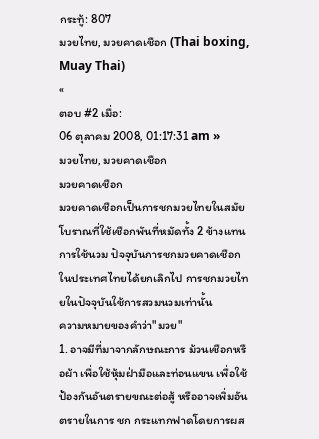กระทู้: 807
มวยไทย, มวยคาดเชือก (Thai boxing, Muay Thai)
«
ตอบ #2 เมื่อ:
06 ตุลาคม 2008, 01:17:31 am »
มวยไทย, มวยคาดเชือก
มวยคาดเชือก
มวยคาดเชือกเป็นการชกมวยไทยในสมัยโบราณที่ใช้เชือกพันที่หมัดทั้ง 2 ข้างแทนการใช้นวม ปัจจุบันการชกมวยคาดเชือกในประเทศไทยได้ยกเลิกไป การชกมวยไทยในปัจจุบันใช้การสวมนวมเท่านั้น
ความหมายของคำว่า"มวย"
1. อาจมีที่มาจากลักษณะการ ม้วนเชือกหรือผ้า เพื่อใช้หุ้มฝ่ามือและท่อนแขน เพื่อใช้ป้องกันอันตรายขณะต่อสู้ หรืออาจเพิ่มอันตรายในการ ชก กระแทกฟาดโดยการผส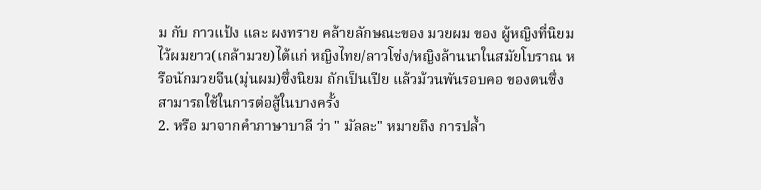ม กับ กาวแป้ง และ ผงทราย คล้ายลักษณะของ มวยผม ของ ผู้หญิงที่นิยมไว้ผมยาว(เกล้ามวย)ได้แก่ หญิงไทย/ลาวโซ่ง/หญิงล้านนาในสมัยโบราณ หรือนักมวยจีน(มุ่นผม)ซึ่งนิยม ถักเป็นเปีย แล้วม้วนพันรอบคอ ของตนซึ่งสามารถใช้ในการต่อสู้ในบางครั้ง
2. หรือ มาจากคำภาษาบาลี ว่า " มัลละ" หมายถึง การปล้ำ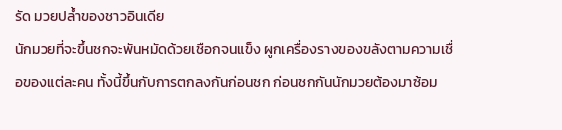รัด มวยปล้ำของชาวอินเดีย
นักมวยที่จะขึ้นชกจะพันหมัดด้วยเชือกจนแข็ง ผูกเครื่องรางของขลังตามความเชื่อของแต่ละคน ทั้งนี้ขึ้นกับการตกลงกันก่อนชก ก่อนชกกันนักมวยต้องมาซ้อม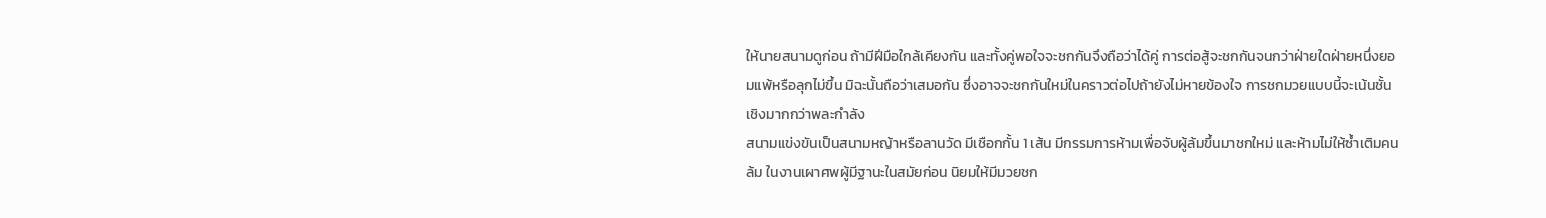ให้นายสนามดูก่อน ถ้ามีฝีมือใกล้เคียงกัน และทั้งคู่พอใจจะชกกันจึงถือว่าได้คู่ การต่อสู้จะชกกันจนกว่าฝ่ายใดฝ่ายหนึ่งยอมแพ้หรือลุกไม่ขึ้น มิฉะนั้นถือว่าเสมอกัน ซึ่งอาจจะชกกันใหม่ในคราวต่อไปถ้ายังไม่หายข้องใจ การชกมวยแบบนี้จะเน้นชั้นเชิงมากกว่าพละกำลัง
สนามแข่งขันเป็นสนามหญ้าหรือลานวัด มีเชือกกั้น 1 เส้น มีกรรมการห้ามเพื่อจับผู้ล้มขึ้นมาชกใหม่ และห้ามไม่ให้ซ้ำเติมคนล้ม ในงานเผาศพผู้มีฐานะในสมัยก่อน นิยมให้มีมวยชก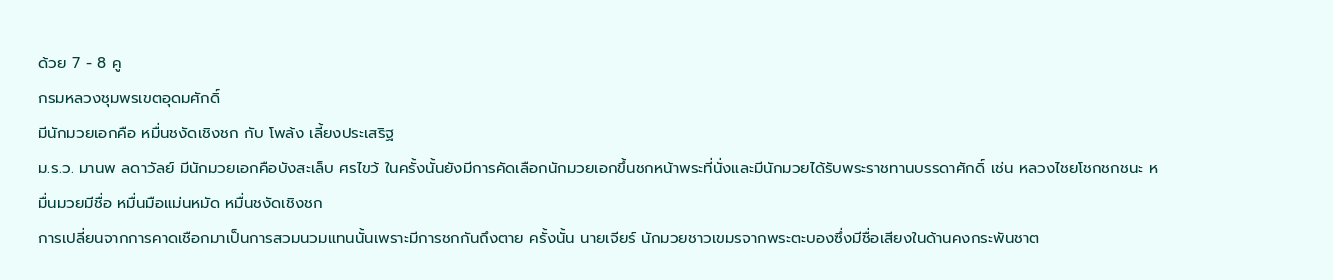ด้วย 7 - 8 คู
กรมหลวงชุมพรเขตอุดมศักดิ์
มีนักมวยเอกคือ หมื่นชงัดเชิงชก กับ โพล้ง เลี้ยงประเสริฐ
ม.ร.ว. มานพ ลดาวัลย์ มีนักมวยเอกคือบังสะเล็บ ศรไขว้ ในครั้งนั้นยังมีการคัดเลือกนักมวยเอกขึ้นชกหน้าพระที่นั่งและมีนักมวยได้รับพระราชทานบรรดาศักดิ์ เช่น หลวงไชยโชกชกชนะ หมื่นมวยมีชื่อ หมื่นมือแม่นหมัด หมื่นชงัดเชิงชก
การเปลี่ยนจากการคาดเชือกมาเป็นการสวมนวมแทนนั้นเพราะมีการชกกันถึงตาย ครั้งนั้น นายเจียร์ นักมวยชาวเขมรจากพระตะบองซึ่งมีชื่อเสียงในด้านคงกระพันชาต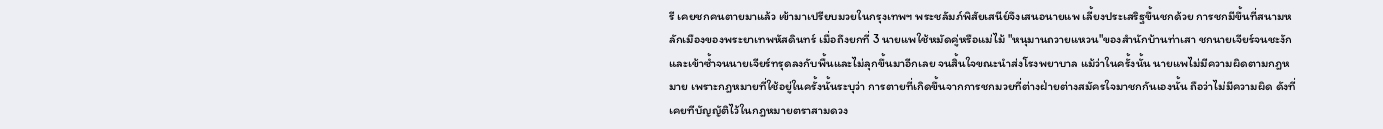รี เคยชกคนตายมาแล้ว เข้ามาเปรียบมวยในกรุงเทพฯ พระชลัมภ์พิสัยเสนีย์จึงเสนอนายแพ เลี้ยงประเสริฐขึ้นชกด้วย การชกมีขึ้นที่สนามหลักเมืองของพระยาเทพหัสดินทร์ เมื่อถึงยกที่ 3 นายแพใช้หมัดคู่หรือแม่ไม้ "หนุมานถวายแหวน"ของสำนักบ้านท่าเสา ชกนายเจียร์จนชะงักและเข้าซ้ำจนนายเจียร์ทรุดลงกับพื้นและไม่ลุกขึ้นมาอีกเลย จนสิ้นใจขณะนำส่งโรงพยาบาล แม้ว่าในครั้งนั้น นายแพไม่มีความผิดตามกฎหมาย เพราะกฎหมายที่ใช้อยู่ในครั้งนั้นระบุว่า การตายที่เกิดขึ้นจากการชกมวยที่ต่างฝ่ายต่างสมัครใจมาชกกันเองนั้น ถือว่าไม่มีความผิด ดังที่เคยทีบัญญัติไว้ในกฎหมายตราสามดวง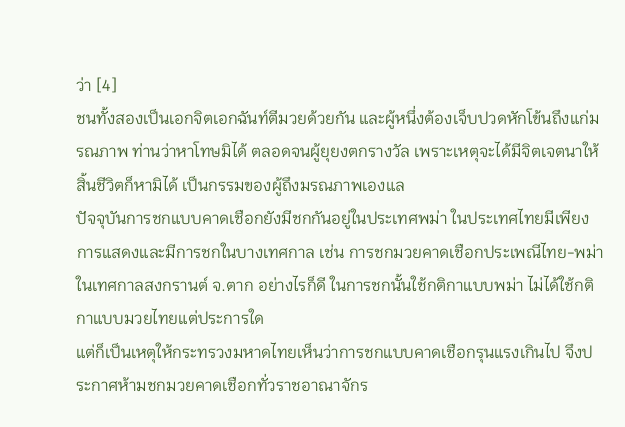ว่า [4]
ชนทั้งสองเป็นเอกจิตเอกฉันท์ตีมวยด้วยกัน และผู้หนึ่งต้องเจ็บปวดหักโข้นถึงแก่มรณภาพ ท่านว่าหาโทษมิได้ ตลอดจนผู้ยุยงตกรางวัล เพราะเหตุจะได้มีจิตเจตนาให้สิ้นชีวิตก็หามิได้ เป็นกรรมของผู้ถึงมรณภาพเองแล
ปัจจุบันการชกแบบคาดเชือกยังมีชกกันอยู่ในประเทศพม่า ในประเทศไทยมีเพียงการแสดงและมีการชกในบางเทศกาล เช่น การชกมวยคาดเชือกประเพณีไทย-พม่า ในเทศกาลสงกรานต์ จ.ตาก อย่างไรก็ดี ในการชกนั้นใช้กติกาแบบพม่า ไม่ได้ใช้กติกาแบบมวยไทยแต่ประการใด
แต่ก็เป็นเหตุให้กระทรวงมหาดไทยเห็นว่าการชกแบบคาดเชือกรุนแรงเกินไป จึงประกาศห้ามชกมวยคาดเชือกทั่วราชอาณาจักร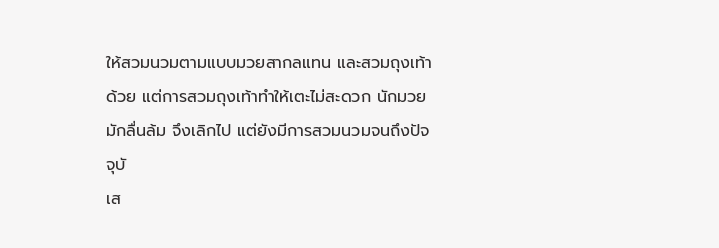ให้สวมนวมตามแบบมวยสากลแทน และสวมถุงเท้าด้วย แต่การสวมถุงเท้าทำให้เตะไม่สะดวก นักมวยมักลื่นล้ม จึงเลิกไป แต่ยังมีการสวมนวมจนถึงปัจจุบั
เส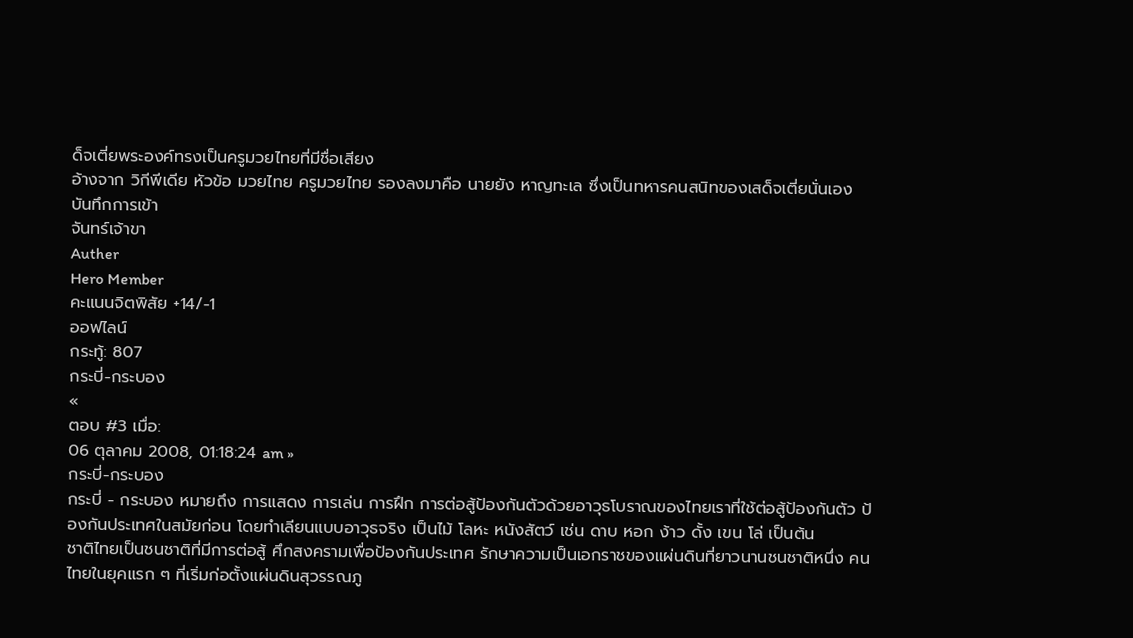ด็จเตี่ยพระองค์ทรงเป็นครูมวยไทยที่มีชื่อเสียง
อ้างจาก วิกีพีเดีย หัวข้อ มวยไทย ครูมวยไทย รองลงมาคือ นายยัง หาญทะเล ซึ่งเป็นทหารคนสนิทของเสด็จเตี่ยนั่นเอง
บันทึกการเข้า
จันทร์เจ้าขา
Auther
Hero Member
คะแนนจิตพิสัย +14/-1
ออฟไลน์
กระทู้: 807
กระบี่-กระบอง
«
ตอบ #3 เมื่อ:
06 ตุลาคม 2008, 01:18:24 am »
กระบี่-กระบอง
กระบี่ - กระบอง หมายถึง การแสดง การเล่น การฝึก การต่อสู้ป้องกันตัวด้วยอาวุธโบราณของไทยเราที่ใช้ต่อสู้ป้องกันตัว ป้องกันประเทศในสมัยก่อน โดยทำเลียนแบบอาวุธจริง เป็นไม้ โลหะ หนังสัตว์ เช่น ดาบ หอก ง้าว ดั้ง เขน โล่ เป็นต้น
ชาติไทยเป็นชนชาติที่มีการต่อสู้ ศึกสงครามเพื่อป้องกันประเทศ รักษาความเป็นเอกราชของแผ่นดินที่ยาวนานชนชาติหนึ่ง คนไทยในยุคแรก ๆ ที่เริ่มก่อตั้งแผ่นดินสุวรรณภู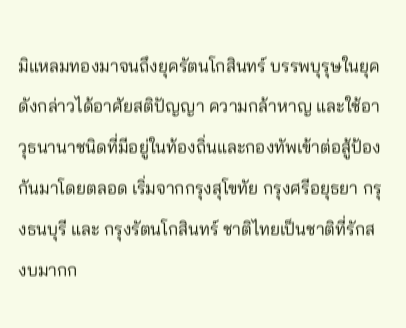มิแหลมทองมาจนถึงยุครัตนโกสินทร์ บรรพบุรุษในยุคดังกล่าวได้อาศัยสติปัญญา ความกล้าหาญ และใช้อาวุธนานาชนิดที่มีอยู่ในท้องถิ่นและกองทัพเข้าต่อสู้ป้องกันมาโดยตลอด เริ่มจากกรุงสุโขทัย กรุงศรีอยุธยา กรุงธนบุรี และ กรุงรัตนโกสินทร์ ชาติไทยเป็นชาติที่รักสงบมากก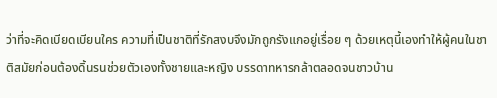ว่าที่จะคิดเบียดเบียนใคร ความที่เป็นชาติที่รักสงบจึงมักถูกรังแกอยู่เรื่อย ๆ ด้วยเหตุนี้เองทำให้ผู้คนในชาติสมัยก่อนต้องดิ้นรนช่วยตัวเองทั้งชายและหญิง บรรดาทหารกล้าตลอดจนชาวบ้าน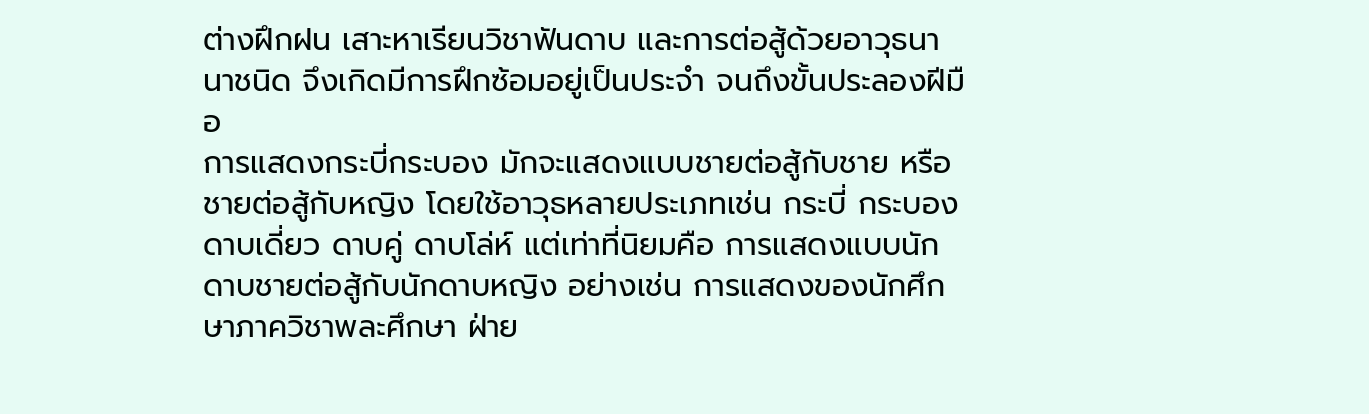ต่างฝึกฝน เสาะหาเรียนวิชาฟันดาบ และการต่อสู้ด้วยอาวุธนานาชนิด จึงเกิดมีการฝึกซ้อมอยู่เป็นประจำ จนถึงขั้นประลองฝีมือ
การแสดงกระบี่กระบอง มักจะแสดงแบบชายต่อสู้กับชาย หรือ ชายต่อสู้กับหญิง โดยใช้อาวุธหลายประเภทเช่น กระบี่ กระบอง ดาบเดี่ยว ดาบคู่ ดาบโล่ห์ แต่เท่าที่นิยมคือ การแสดงแบบนักดาบชายต่อสู้กับนักดาบหญิง อย่างเช่น การแสดงของนักศึกษาภาควิชาพละศึกษา ฝ่าย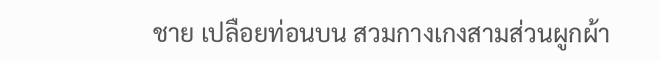ชาย เปลือยท่อนบน สวมกางเกงสามส่วนผูกผ้า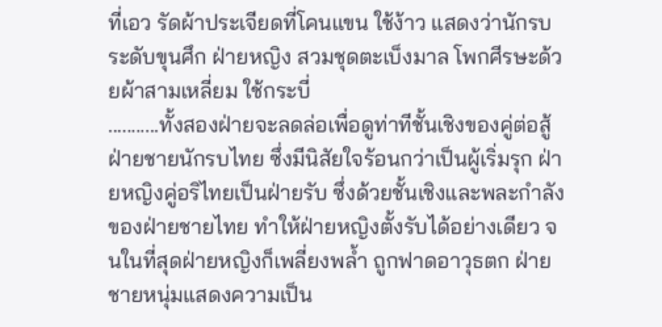ที่เอว รัดผ้าประเจียดที่โคนแขน ใช้ง้าว แสดงว่านักรบระดับขุนศึก ฝ่ายหญิง สวมชุดตะเบ็งมาล โพกศีรษะด้วยผ้าสามเหลี่ยม ใช้กระบี่
...........ทั้งสองฝ่ายจะลดล่อเพื่อดูท่าทีชั้นเชิงของคู่ต่อสู้ ฝ่ายชายนักรบไทย ซึ่งมีนิสัยใจร้อนกว่าเป็นผู้เริ่มรุก ฝ่ายหญิงคู่อริไทยเป็นฝ่ายรับ ซึ่งด้วยชั้นเชิงและพละกำลังของฝ่ายชายไทย ทำให้ฝ่ายหญิงตั้งรับได้อย่างเดียว จนในที่สุดฝ่ายหญิงก็เพลี่ยงพล้ำ ถูกฟาดอาวุธตก ฝ่ายชายหนุ่มแสดงความเป็น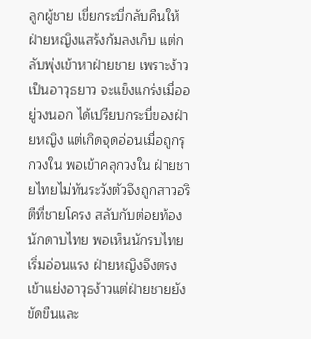ลูกผู้ชาย เขี่ยกระบี่กลับคืนให้ ฝ่ายหญิงแสร้งก้มลงเก็บ แต่กลับพุ่งเข้าหาฝ่ายชาย เพราะง้าวเป็นอาวุธยาว จะแข็งแกร่งเมื่ออยู่วงนอก ได้เปรียบกระบี่ของฝ่ายหญิง แต่เกิดจุดอ่อนเมื่อถูกรุกวงใน พอเข้าคลุกวงใน ฝ่ายชายไทยไม่ทันระวังตัวจึงถูกสาวอริตีที่ชายโครง สลับกับต่อยท้องนักดาบไทย พอเห็นนักรบไทยเริ่มอ่อนแรง ฝ่ายหญิงจึงตรงเข้าแย่งอาวุธง้าวแต่ฝ่ายชายยังขัดขืนและ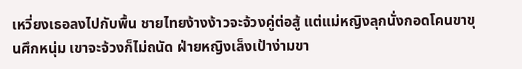เหวี่ยงเธอลงไปกับพื้น ชายไทยง้างง้าวจะจ้วงคู่ต่อสู้ แต่แม่หญิงลุกนั่งกอดโคนขาขุนศึกหนุ่ม เขาจะจ้วงก็ไม่ถนัด ฝ่ายหญิงเล็งเป้าง่ามขา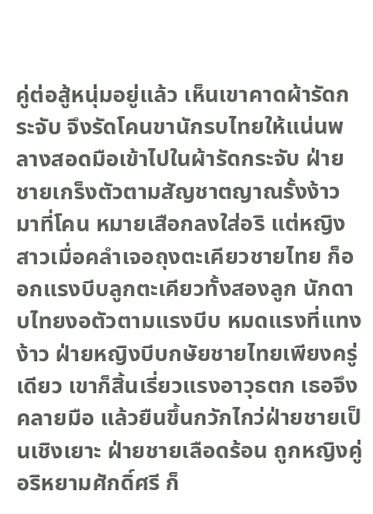คู่ต่อสู้หนุ่มอยู่แล้ว เห็นเขาคาดผ้ารัดกระจับ จึงรัดโคนขานักรบไทยให้แน่นพลางสอดมือเข้าไปในผ้ารัดกระจับ ฝ่ายชายเกร็งตัวตามสัญชาตญาณรั้งง้าวมาที่โคน หมายเสือกลงใส่อริ แต่หญิงสาวเมื่อคลำเจอถุงตะเคียวชายไทย ก็ออกแรงบีบลูกตะเคียวทั้งสองลูก นักดาบไทยงอตัวตามแรงบีบ หมดแรงที่แทงง้าว ฝ่ายหญิงบีบกษัยชายไทยเพียงครู่เดียว เขาก็สิ้นเรี่ยวแรงอาวุธตก เธอจึงคลายมือ แล้วยืนขึ้นกวักไกว่ฝ่ายชายเป็นเชิงเยาะ ฝ่ายชายเลือดร้อน ถูกหญิงคู่อริหยามศักดิ์ศรี ก็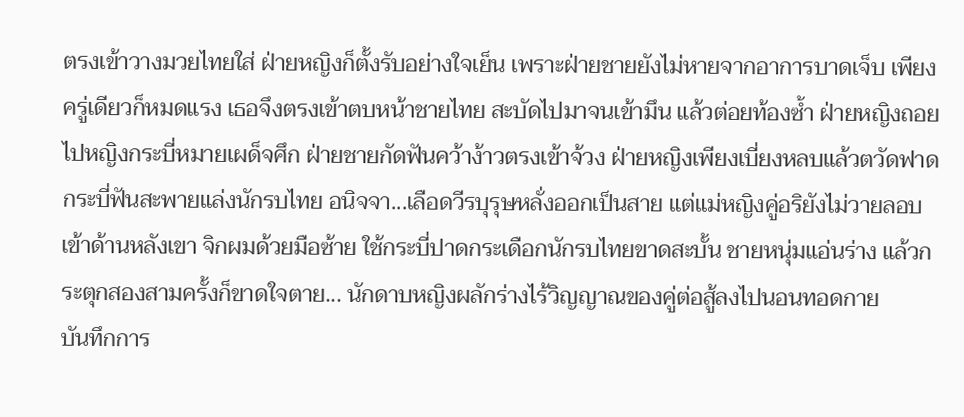ตรงเข้าวางมวยไทยใส่ ฝ่ายหญิงก็ตั้งรับอย่างใจเย็น เพราะฝ่ายชายยังไม่หายจากอาการบาดเจ็บ เพียงครู่เดียวก็หมดแรง เธอจึงตรงเข้าตบหน้าชายไทย สะบัดไปมาจนเข้ามึน แล้วต่อยท้องซ้ำ ฝ่ายหญิงถอยไปหญิงกระบี่หมายเผด็จศึก ฝ่ายชายกัดฟันคว้าง้าวตรงเข้าจ้วง ฝ่ายหญิงเพียงเบี่ยงหลบแล้วตวัดฟาดกระบี่ฟันสะพายแล่งนักรบไทย อนิจจา...เลือดวีรบุรุษหลั่งออกเป็นสาย แต่แม่หญิงคู่อริยังไม่วายลอบเข้าด้านหลังเขา จิกผมด้วยมือซ้าย ใช้กระบี่ปาดกระเดือกนักรบไทยขาดสะบั้น ชายหนุ่มแอ่นร่าง แล้วกระตุกสองสามครั้งก็ขาดใจตาย... นักดาบหญิงผลักร่างไร้วิญญาณของคู่ต่อสู้ลงไปนอนทอดกาย
บันทึกการ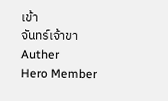เข้า
จันทร์เจ้าขา
Auther
Hero Member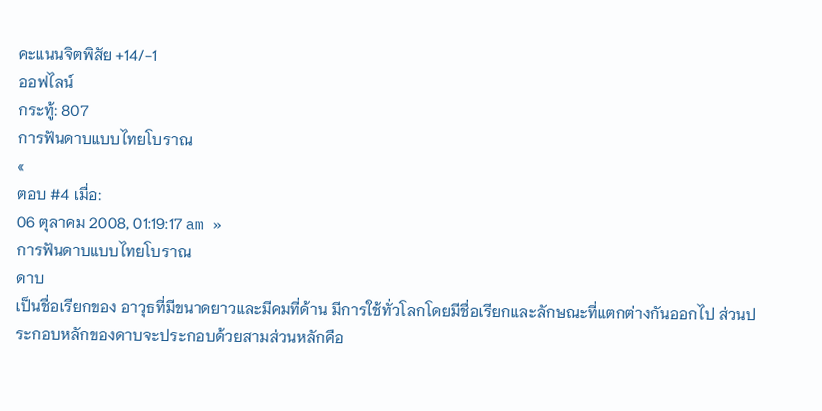คะแนนจิตพิสัย +14/-1
ออฟไลน์
กระทู้: 807
การฟันดาบแบบไทยโบราณ
«
ตอบ #4 เมื่อ:
06 ตุลาคม 2008, 01:19:17 am »
การฟันดาบแบบไทยโบราณ
ดาบ
เป็นชื่อเรียกของ อาวุธที่มีขนาดยาวและมีคมที่ด้าน มีการใช้ทั่วโลกโดยมีชื่อเรียกและลักษณะที่แตกต่างกันออกไป ส่วนประกอบหลักของดาบจะประกอบด้วยสามส่วนหลักคือ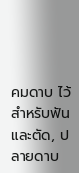คมดาบ ไว้สำหรับฟันและตัด, ปลายดาบ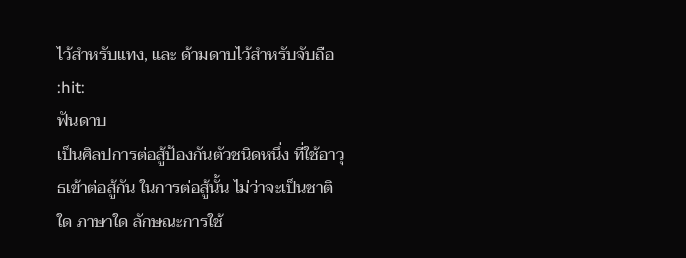ไว้สำหรับแทง, และ ด้ามดาบไว้สำหรับจับถือ
:hit:
ฟันดาบ
เป็นศิลปการต่อสู้ป้องกันตัวชนิดหนึ่ง ที่ใช้อาวุธเข้าต่อสู้กัน ในการต่อสู้นั้น ไม่ว่าจะเป็นชาติใด ภาษาใด ลักษณะการใช้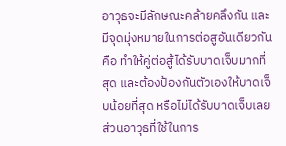อาวุธจะมีลักษณะคล้ายคลึงกัน และมีจุดมุ่งหมายในการต่อสูอันเดียวกัน คือ ทำให้คู่ต่อสู้ได้รับบาดเจ็บมากที่สุด และต้องป้องกันตัวเองให้บาดเจ็บน้อยที่สุด หรือไม่ได้รับบาดเจ็บเลย ส่วนอาวุธที่ใช้ในการ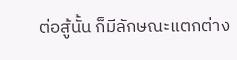ต่อสู้นั้น ก็มีลักษณะแตกต่าง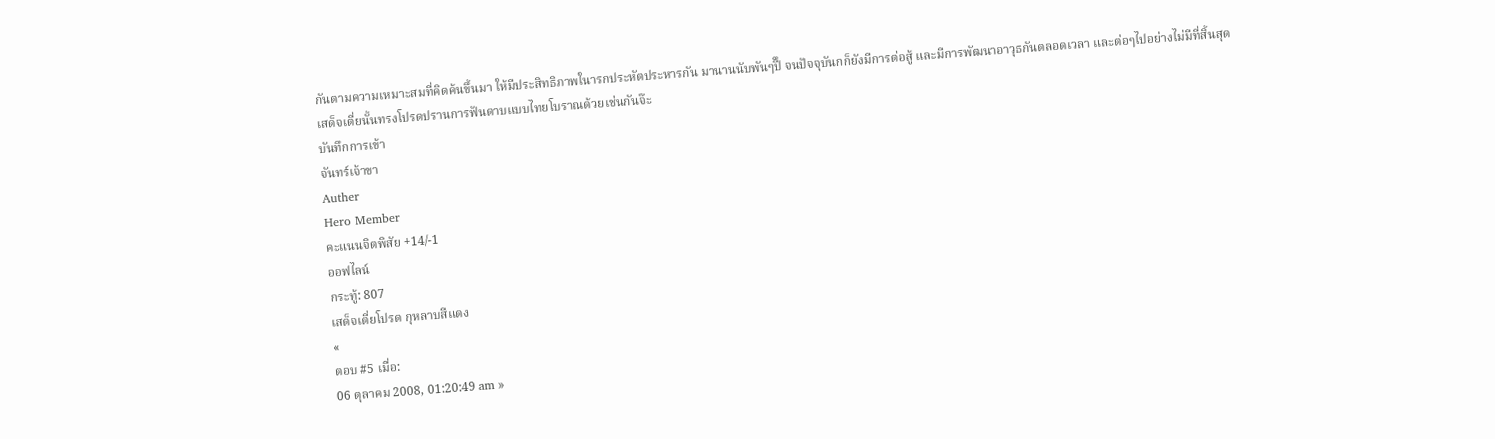กันตามความเหมาะสมที่คิดค้นขึ้นมา ให้มีประสิทธิภาพในารกประหัตประหารกัน มานานนับพันๆปีึ จนปัจจุบันกก็ยังมีการต่อสู้ และมีการพัฒนาอาวุธกันตลอดเวลา และต่อๆไปอย่างไม่มีที่สิ้นสุด
เสด็จเตี่ยนั้นทรงโปรดปรานการฟันดาบแบบไทยโบราณด้วยเช่นกันจ๊ะ
บันทึกการเข้า
จันทร์เจ้าขา
Auther
Hero Member
คะแนนจิตพิสัย +14/-1
ออฟไลน์
กระทู้: 807
เสด็จเตี่ยโปรด กุหลาบสีแดง
«
ตอบ #5 เมื่อ:
06 ตุลาคม 2008, 01:20:49 am »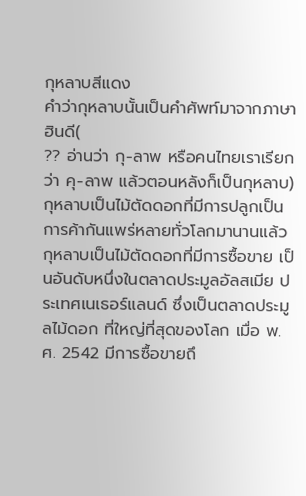กุหลาบสีแดง
คำว่ากุหลาบนั้นเป็นคำศัพท์มาจากภาษาฮินดี(
?? อ่านว่า กุ-ลาพ หรือคนไทยเราเรียกว่า คุ-ลาพ แล้วตอนหลังก็เป็นกุหลาบ)
กุหลาบเป็นไม้ตัดดอกที่มีการปลูกเป็นการค้ากันแพร่หลายทั่วโลกมานานแล้ว กุหลาบเป็นไม้ตัดดอกที่มีการซื้อขาย เป็นอันดับหนึ่งในตลาดประมูลอัลสเมีย ประเทศเนเธอร์แลนด์ ซึ่งเป็นตลาดประมูลไม้ดอก ที่ใหญ่ที่สุดของโลก เมื่อ พ.ศ. 2542 มีการซื้อขายถึ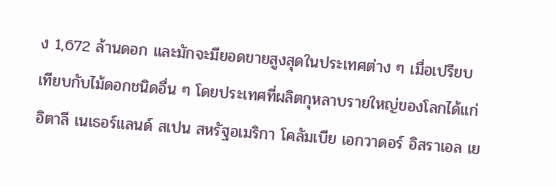ง 1,672 ล้านดอก และมักจะมียอดขายสูงสุดในประเทศต่าง ๆ เมื่อเปรียบเทียบกับไม้ดอกชนิดอื่น ๆ โดยประเทศที่ผลิตกุหลาบรายใหญ่ของโลกได้แก่ อิตาลี เนเธอร์แลนด์ สเปน สหรัฐอเมริกา โคลัมเบีย เอกวาดอร์ อิสราเอล เย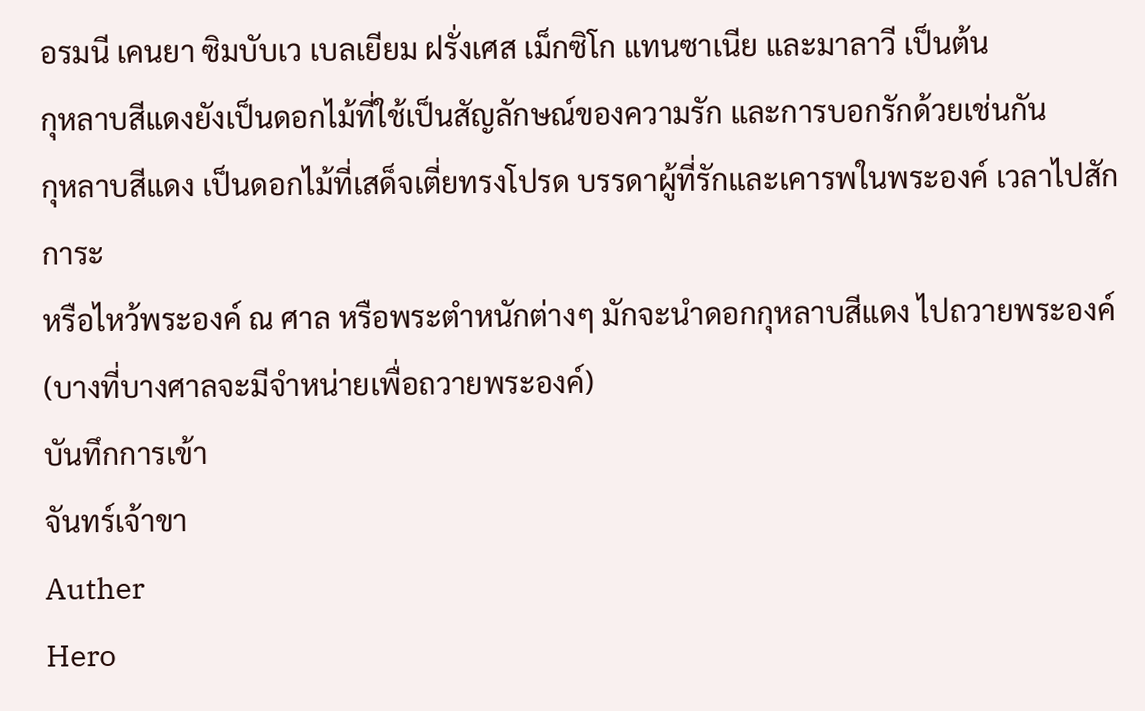อรมนี เคนยา ซิมบับเว เบลเยียม ฝรั่งเศส เม็กซิโก แทนซาเนีย และมาลาวี เป็นต้น
กุหลาบสีแดงยังเป็นดอกไม้ที่ใช้เป็นสัญลักษณ์ของความรัก และการบอกรักด้วยเช่นกัน
กุหลาบสีแดง เป็นดอกไม้ที่เสด็จเตี่ยทรงโปรด บรรดาผู้ที่รักและเคารพในพระองค์ เวลาไปสักการะ
หรือไหว้พระองค์ ณ ศาล หรือพระตำหนักต่างๆ มักจะนำดอกกุหลาบสีแดง ไปถวายพระองค์ (บางที่บางศาลจะมีจำหน่ายเพื่อถวายพระองค์)
บันทึกการเข้า
จันทร์เจ้าขา
Auther
Hero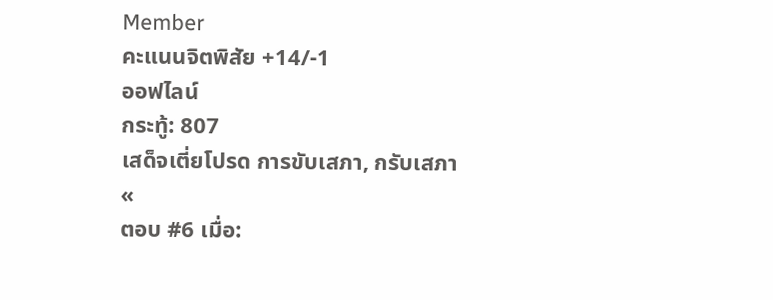Member
คะแนนจิตพิสัย +14/-1
ออฟไลน์
กระทู้: 807
เสด็จเตี่ยโปรด การขับเสภา, กรับเสภา
«
ตอบ #6 เมื่อ: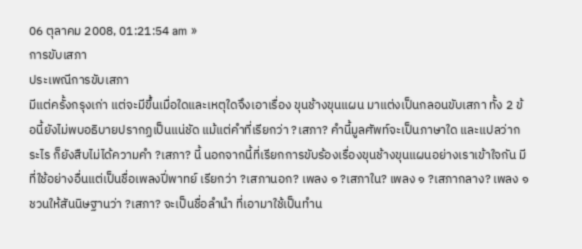06 ตุลาคม 2008, 01:21:54 am »
การขับเสภา
ประเพณีการขับเสภา
มีแต่ครั้งกรุงเก่า แต่จะมีขึ้นเมื่อใดและเหตุใดจึงเอาเรื่อง ขุนช้างขุนแผน มาแต่งเป็นกลอนขับเสภา ทั้ง 2 ข้อนี้ยังไม่พบอธิบายปรากฏเป็นแน่ชัด แม้แต่คำที่เรียกว่า ?เสภา? คำนี้มูลศัพท์จะเป็นภาษาใด และแปลว่ากระไร ก็ยังสืบไม่ได้ความคำ ?เสภา? นี้ นอกจากนี้ที่เรียกการขับร้องเรื่องขุนช้างขุนแผนอย่างเราเข้าใจกัน มีที่ใช้อย่างอื่นแต่เป็นชื่อเพลงปี่พาทย์ เรียกว่า ?เสภานอก? เพลง ๑ ?เสภาใน? เพลง ๑ ?เสภากลาง? เพลง ๑ ชวนให้สันนิษฐานว่า ?เสภา? จะเป็นชื่อลำนำ ที่เอามาใช้เป็นทำน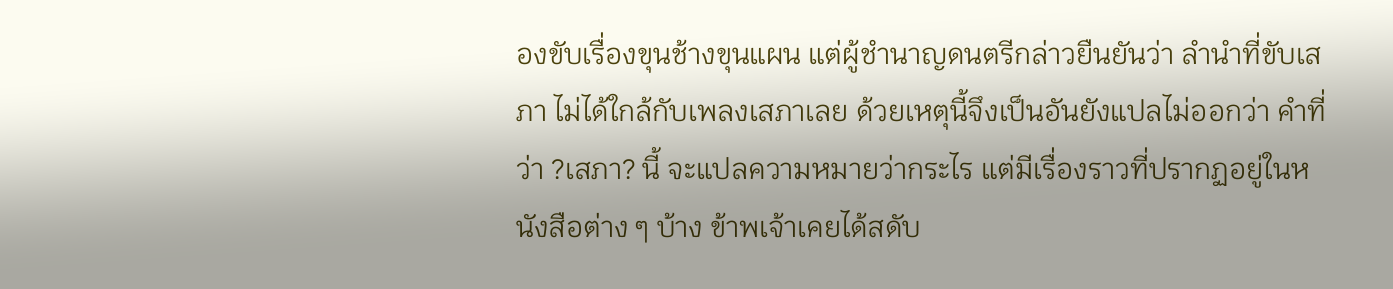องขับเรื่องขุนช้างขุนแผน แต่ผู้ชำนาญดนตรีกล่าวยืนยันว่า ลำนำที่ขับเสภา ไม่ได้ใกล้กับเพลงเสภาเลย ด้วยเหตุนี้จึงเป็นอันยังแปลไม่ออกว่า คำที่ว่า ?เสภา? นี้ จะแปลความหมายว่ากระไร แต่มีเรื่องราวที่ปรากฏอยู่ในหนังสือต่าง ๆ บ้าง ข้าพเจ้าเคยได้สดับ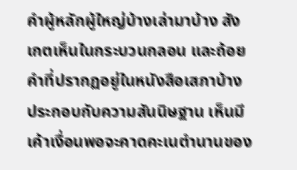คำผู้หลักผู้ใหญ่บ้างเล่ามาบ้าง สังเกตเห็นในกระบวนกลอน และถ้อยคำที่ปรากฏอยู่ในหนังสือเสภาบ้าง ประกอบกับความสันนิษฐาน เห็นมีเค้าเงื่อนพอจะคาดคะเนตำนานของ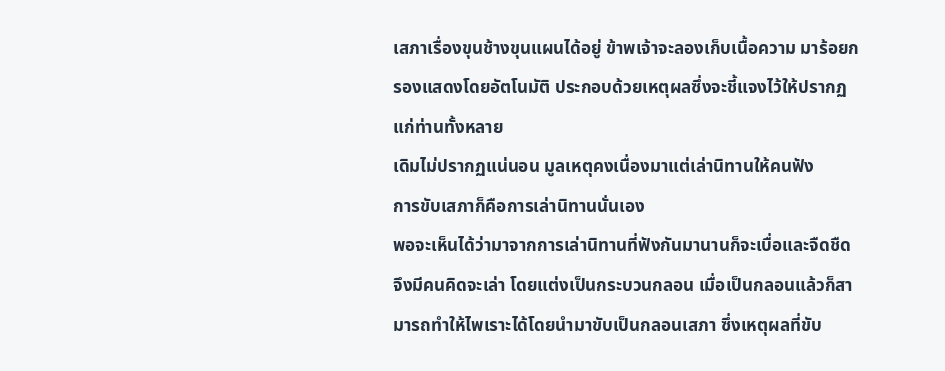เสภาเรื่องขุนช้างขุนแผนได้อยู่ ข้าพเจ้าจะลองเก็บเนื้อความ มาร้อยกรองแสดงโดยอัตโนมัติ ประกอบด้วยเหตุผลซึ่งจะชี้แจงไว้ให้ปรากฏแก่ท่านทั้งหลาย
เดิมไม่ปรากฏแน่นอน มูลเหตุคงเนื่องมาแต่เล่านิทานให้คนฟัง
การขับเสภาก็คือการเล่านิทานนั่นเอง
พอจะเห็นได้ว่ามาจากการเล่านิทานที่ฟังกันมานานก็จะเบื่อและจืดชืด จึงมีคนคิดจะเล่า โดยแต่งเป็นกระบวนกลอน เมื่อเป็นกลอนแล้วก็สามารถทำให้ไพเราะได้โดยนำมาขับเป็นกลอนเสภา ซึ่งเหตุผลที่ขับ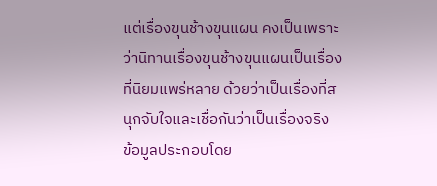แต่เรื่องขุนช้างขุนแผน คงเป็นเพราะว่านิทานเรื่องขุนช้างขุนแผนเป็นเรื่องที่นิยมแพร่หลาย ด้วยว่าเป็นเรื่องที่สนุกจับใจและเชื่อกันว่าเป็นเรื่องจริง
ข้อมูลประกอบโดย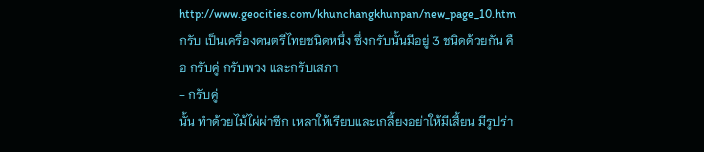http://www.geocities.com/khunchangkhunpan/new_page_10.htm
กรับ เป็นเครื่องดนตรีไทยชนิดหนึ่ง ซึ่งกรับนั้นมีอยู่ 3 ชนิดด้วยกัน คือ กรับคู่ กรับพวง และกรับเสภา
- กรับคู่
นั้น ทำด้วยไม้ไผ่ผ่าซีก เหลาให้เรียบและเกลี้ยงอย่าให้มีเสี้ยน มีรูปร่า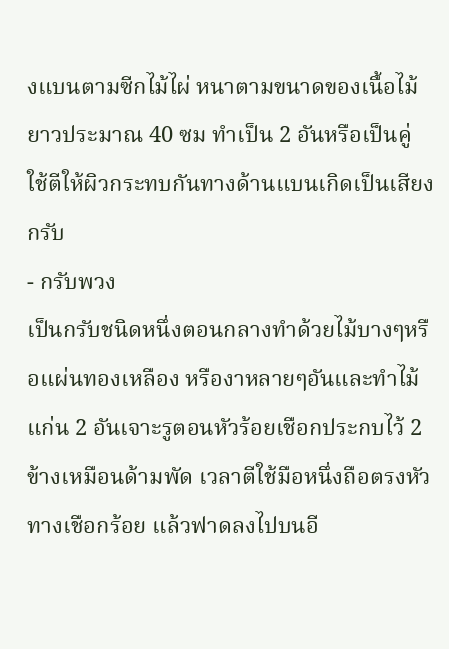งแบนตามซีกไม้ไผ่ หนาตามขนาดของเนื้อไม้ยาวประมาณ 40 ซม ทำเป็น 2 อันหรือเป็นคู่ ใช้ตีให้ผิวกระทบกันทางด้านแบนเกิดเป็นเสียง กรับ
- กรับพวง
เป็นกรับชนิดหนึ่งตอนกลางทำด้วยไม้บางๆหรือแผ่นทองเหลือง หรืองาหลายๆอันและทำไม้แก่น 2 อันเจาะรูตอนหัวร้อยเชือกประกบไว้ 2 ข้างเหมือนด้ามพัด เวลาตีใช้มือหนึ่งถือตรงหัวทางเชือกร้อย แล้วฟาดลงไปบนอี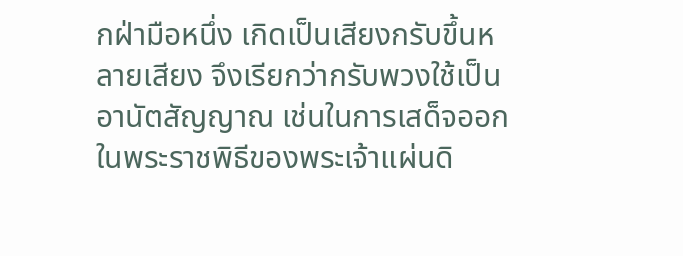กฝ่ามือหนึ่ง เกิดเป็นเสียงกรับขึ้นหลายเสียง จึงเรียกว่ากรับพวงใช้เป็นอานัตสัญญาณ เช่นในการเสด็จออกในพระราชพิธีของพระเจ้าแผ่นดิ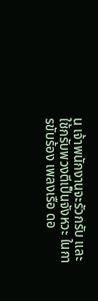น เจ้าพนักงานจะรัวกรับ และใช้กรับพวงตีเป็นจังหวะ ในการขับร้อง เพลงเรือ ดอ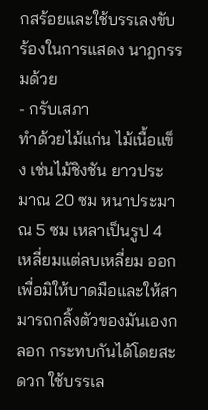กสร้อยและใช้บรรเลงขับร้องในการแสดง นาฎกรรมด้วย
- กรับเสภา
ทำด้วยไม้แก่น ไม้เนื้อแข็ง เช่นไม้ชิงชัน ยาวประมาณ 20 ซม หนาประมาณ 5 ซม เหลาเป็นรูป 4 เหลี่ยมแต่ลบเหลี่ยม ออกเพื่อมิให้บาดมือและให้สามารถกลิ้งตัวของมันเองกลอก กระทบกันได้โดยสะดวก ใช้บรรเล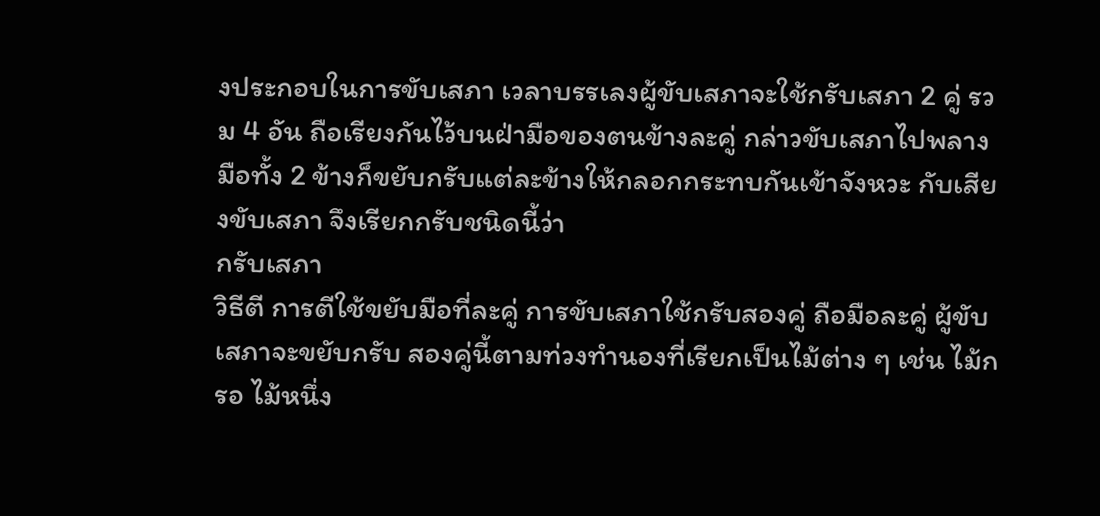งประกอบในการขับเสภา เวลาบรรเลงผู้ขับเสภาจะใช้กรับเสภา 2 คู่ รวม 4 อัน ถือเรียงกันไว้บนฝ่ามือของตนข้างละคู่ กล่าวขับเสภาไปพลาง มือทั้ง 2 ข้างก็ขยับกรับแต่ละข้างให้กลอกกระทบกันเข้าจังหวะ กับเสียงขับเสภา จึงเรียกกรับชนิดนี้ว่า
กรับเสภา
วิธีตี การตีใช้ขยับมือที่ละคู่ การขับเสภาใช้กรับสองคู่ ถือมือละคู่ ผู้ขับเสภาจะขยับกรับ สองคู่นี้ตามท่วงทำนองที่เรียกเป็นไม้ต่าง ๆ เช่น ไม้กรอ ไม้หนึ่ง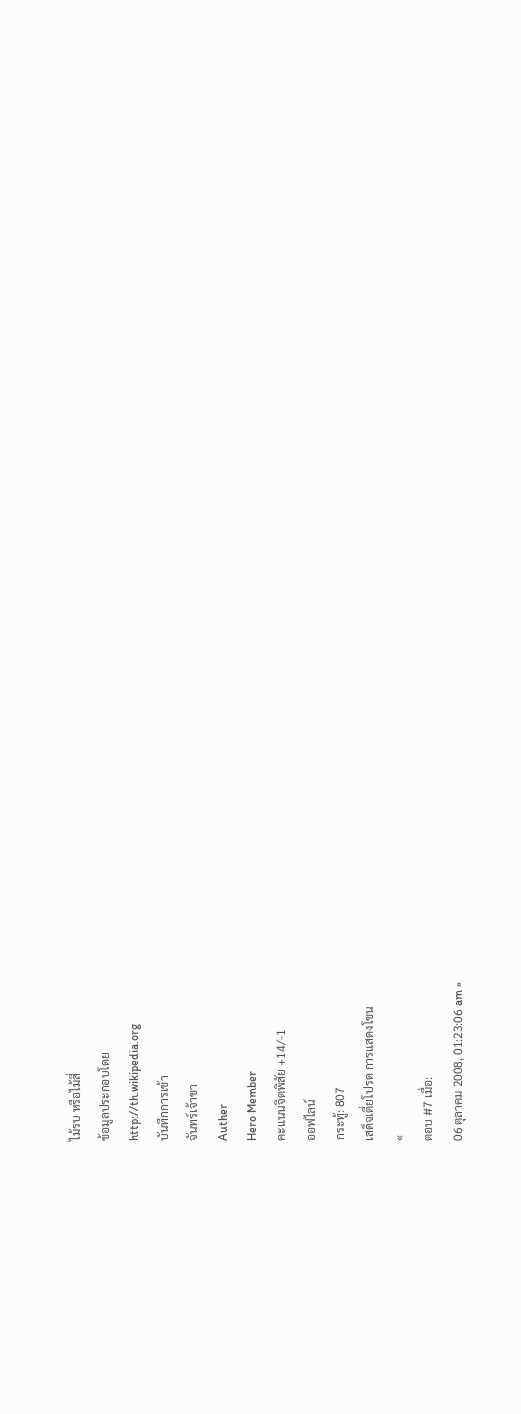ไม้รบ หรือไม้สี่
ข้อมูลประกอบโดย
http://th.wikipedia.org
บันทึกการเข้า
จันทร์เจ้าขา
Auther
Hero Member
คะแนนจิตพิสัย +14/-1
ออฟไลน์
กระทู้: 807
เสด็จเตี่ยโปรด การแสดงโขน
«
ตอบ #7 เมื่อ:
06 ตุลาคม 2008, 01:23:06 am »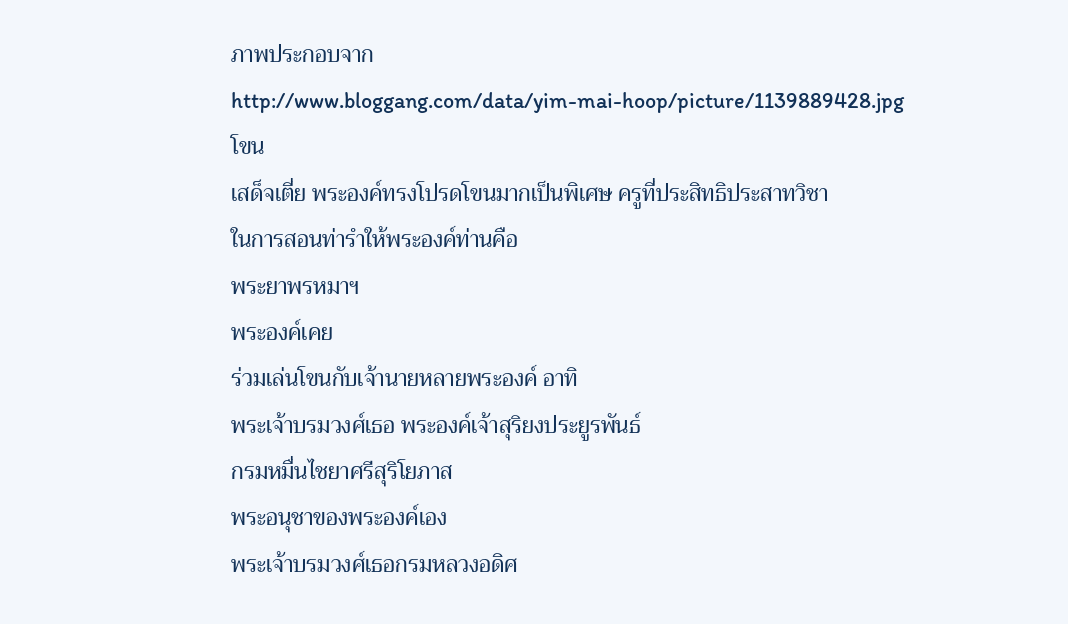ภาพประกอบจาก
http://www.bloggang.com/data/yim-mai-hoop/picture/1139889428.jpg
โขน
เสด็จเตี่ย พระองค์ทรงโปรดโขนมากเป็นพิเศษ ครูที่ประสิทธิประสาทวิชา
ในการสอนท่ารำให้พระองค์ท่านคือ
พระยาพรหมาฯ
พระองค์เคย
ร่วมเล่นโขนกับเจ้านายหลายพระองค์ อาทิ
พระเจ้าบรมวงศ์เธอ พระองค์เจ้าสุริยงประยูรพันธ์
กรมหมื่นไชยาศรีสุริโยภาส
พระอนุชาของพระองค์เอง
พระเจ้าบรมวงศ์เธอกรมหลวงอดิศ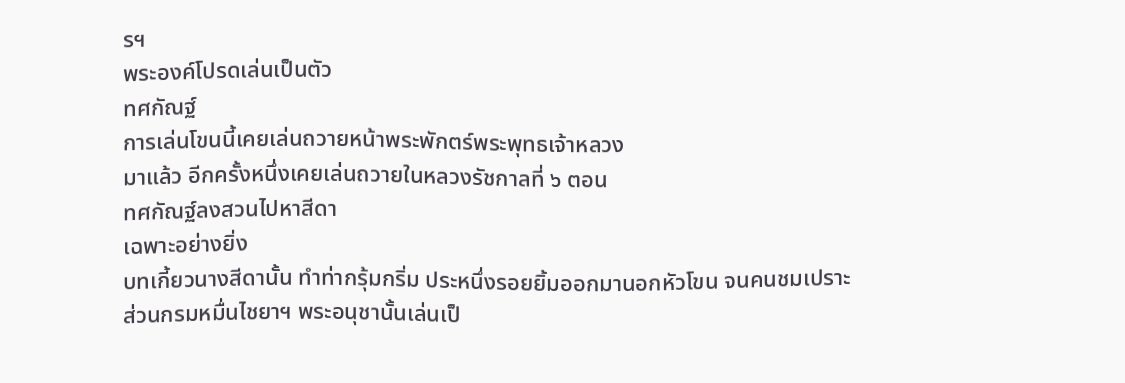รฯ
พระองค์โปรดเล่นเป็นตัว
ทศกัณฐ์
การเล่นโขนนี้เคยเล่นถวายหน้าพระพักตร์พระพุทธเจ้าหลวง
มาแล้ว อีกครั้งหนึ่งเคยเล่นถวายในหลวงรัชกาลที่ ๖ ตอน
ทศกัณฐ์ลงสวนไปหาสีดา
เฉพาะอย่างยิ่ง
บทเกี้ยวนางสีดานั้น ทำท่ากรุ้มกริ่ม ประหนึ่งรอยยิ้มออกมานอกหัวโขน จนคนชมเปราะ
ส่วนกรมหมื่นไชยาฯ พระอนุชานั้นเล่นเป็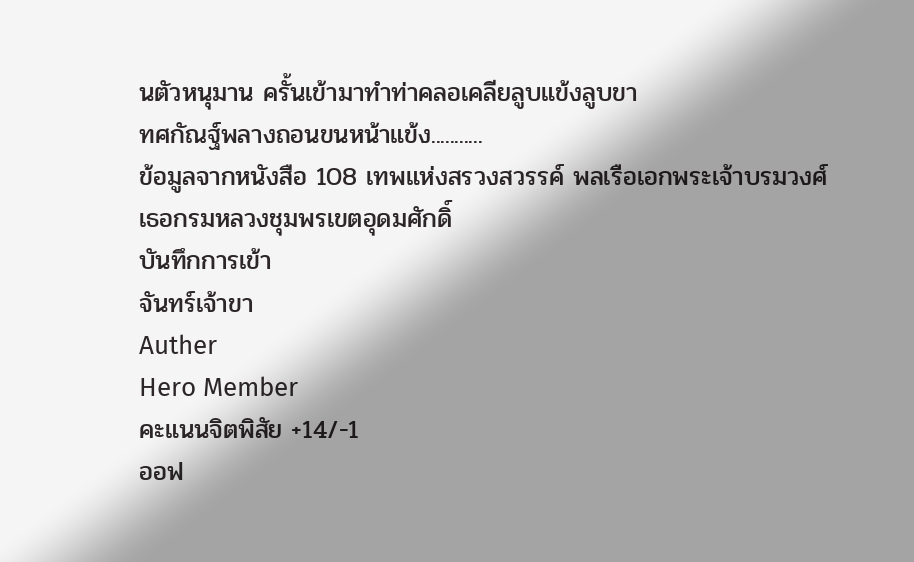นตัวหนุมาน ครั้นเข้ามาทำท่าคลอเคลียลูบแข้งลูบขา
ทศกัณฐ์พลางถอนขนหน้าแข้ง...........
ข้อมูลจากหนังสือ 108 เทพแห่งสรวงสวรรค์ พลเรือเอกพระเจ้าบรมวงศ์เธอกรมหลวงชุมพรเขตอุดมศักดิ์
บันทึกการเข้า
จันทร์เจ้าขา
Auther
Hero Member
คะแนนจิตพิสัย +14/-1
ออฟ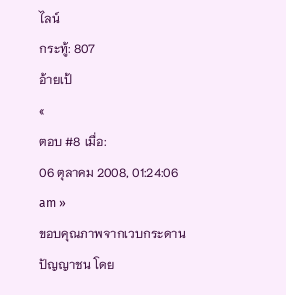ไลน์
กระทู้: 807
อ้ายเป้
«
ตอบ #8 เมื่อ:
06 ตุลาคม 2008, 01:24:06 am »
ขอบคุณภาพจากเวบกระดานปัญญาชน โดย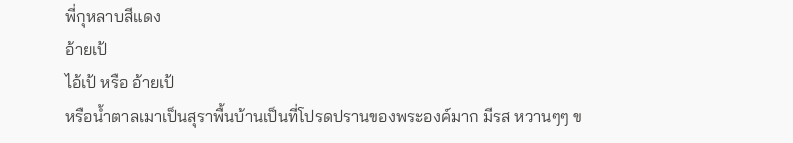พี่กุหลาบสีแดง
อ้ายเป้
ไอ้เป้ หรือ อ้ายเป้
หรือน้ำตาลเมาเป็นสุราพื้นบ้านเป็นที่โปรดปรานของพระองค์มาก มีรส หวานๆๆ ข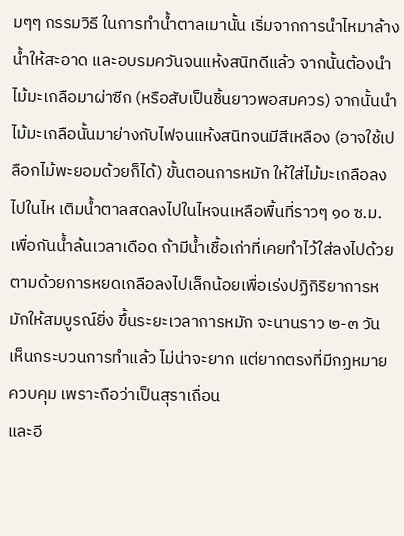มๆๆ กรรมวิธี ในการทำน้ำตาลเมานั้น เริ่มจากการนำไหมาล้างน้ำให้สะอาด และอบรมควันจนแห้งสนิทดีแล้ว จากนั้นต้องนำไม้มะเกลือมาผ่าซีก (หรือสับเป็นชิ้นยาวพอสมควร) จากนั้นนำไม้มะเกลือนั้นมาย่างกับไฟจนแห้งสนิทจนมีสีเหลือง (อาจใช้เปลือกไม้พะยอมด้วยก็ได้) ขั้นตอนการหมัก ให้ใส่ไม้มะเกลือลงไปในไห เติมน้ำตาลสดลงไปในไหจนเหลือพื้นที่ราวๆ ๑๐ ซ.ม. เพื่อกันน้ำล้นเวลาเดือด ถ้ามีน้ำเชื้อเก่าที่เคยทำไว้ใส่ลงไปด้วย ตามด้วยการหยดเกลือลงไปเล็กน้อยเพื่อเร่งปฏิกิริยาการหมักให้สมบูรณ์ยิ่ง ขึ้นระยะเวลาการหมัก จะนานราว ๒-๓ วัน
เห็นกระบวนการทำแล้ว ไม่น่าจะยาก แต่ยากตรงที่มีกฏหมายควบคุม เพราะถือว่าเป็นสุราเถื่อน
และอี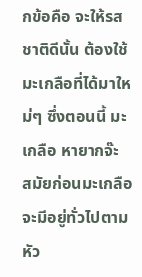กข้อคือ จะให้รสชาติดีนั้น ต้องใช้มะเกลือที่ได้มาใหม่ๆ ซึ่งตอนนี้ มะเกลือ หายากจ๊ะ
สมัยก่อนมะเกลือจะมีอยู่ทั่วไปตามหัว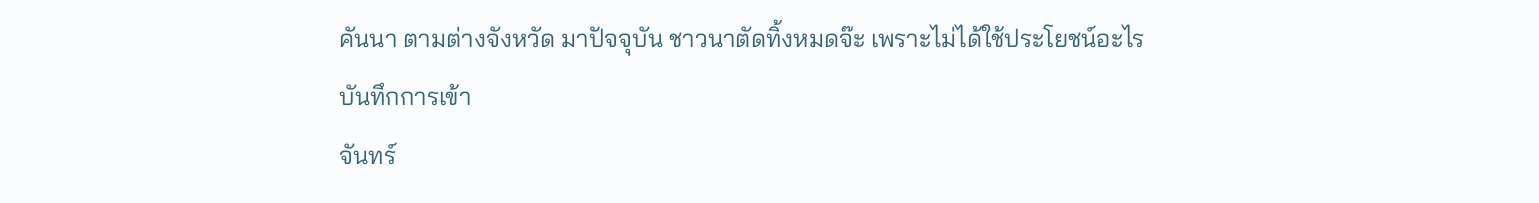คันนา ตามต่างจังหวัด มาปัจจุบัน ชาวนาตัดทิ้งหมดจ๊ะ เพราะไม่ได้ใช้ประโยชน์อะไร
บันทึกการเข้า
จันทร์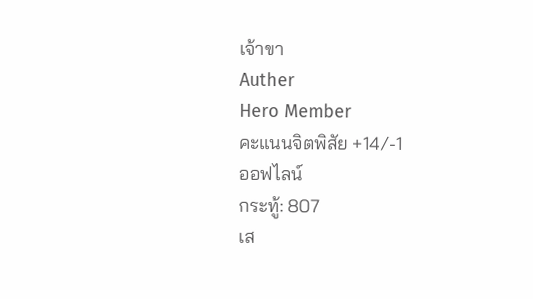เจ้าขา
Auther
Hero Member
คะแนนจิตพิสัย +14/-1
ออฟไลน์
กระทู้: 807
เส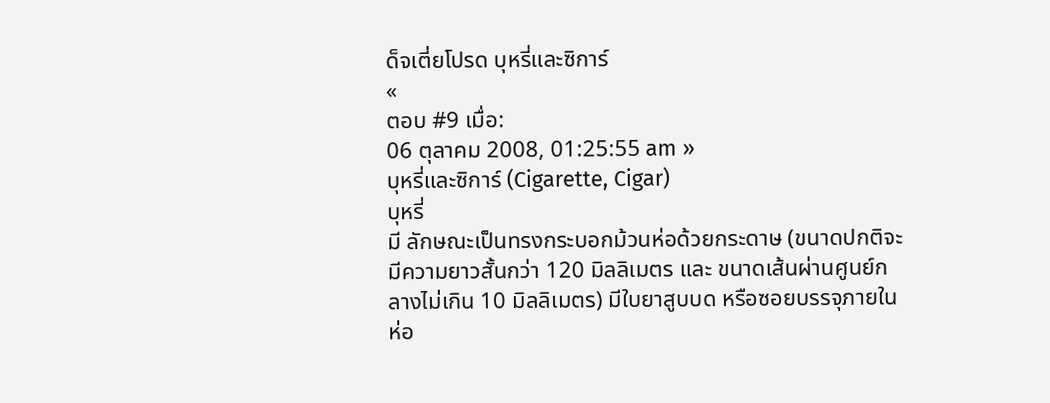ด็จเตี่ยโปรด บุหรี่และซิการ์
«
ตอบ #9 เมื่อ:
06 ตุลาคม 2008, 01:25:55 am »
บุหรี่และซิการ์ (Cigarette, Cigar)
บุหรี่
มี ลักษณะเป็นทรงกระบอกม้วนห่อด้วยกระดาษ (ขนาดปกติจะมีความยาวสั้นกว่า 120 มิลลิเมตร และ ขนาดเส้นผ่านศูนย์กลางไม่เกิน 10 มิลลิเมตร) มีใบยาสูบบด หรือซอยบรรจุภายในห่อ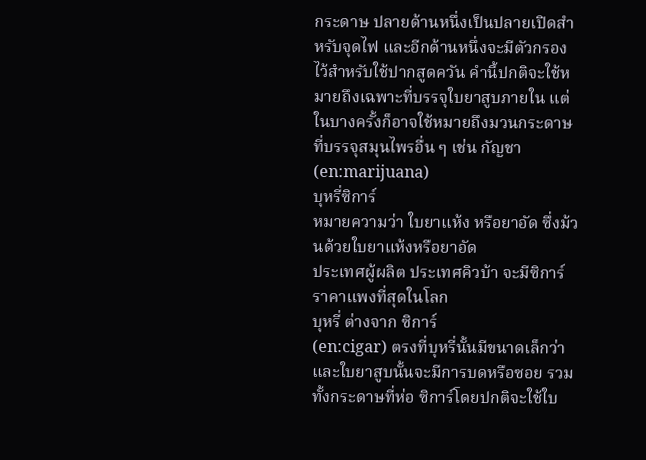กระดาษ ปลายด้านหนึ่งเป็นปลายเปิดสำหรับจุดไฟ และอีกด้านหนึ่งจะมีตัวกรอง ไว้สำหรับใช้ปากสูดควัน คำนี้ปกติจะใช้หมายถึงเฉพาะที่บรรจุใบยาสูบภายใน แต่ในบางครั้งก็อาจใช้หมายถึงมวนกระดาษที่บรรจุสมุนไพรอื่น ๆ เช่น กัญชา (en:marijuana)
บุหรี่ซิการ์
หมายความว่า ใบยาแห้ง หรือยาอัด ซึ่งม้วนด้วยใบยาแห้งหรือยาอัด
ประเทศผู้ผลิต ประเทศคิวบ้า จะมีซิการ์ราคาแพงที่สุดในโลก
บุหรี่ ต่างจาก ซิการ์
(en:cigar) ตรงที่บุหรี่นั้นมีขนาดเล็กว่า และใบยาสูบนั้นจะมีการบดหรือซอย รวมทั้งกระดาษที่ห่อ ซิการ์โดยปกติจะใช้ใบ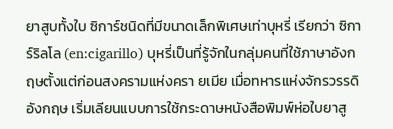ยาสูบทั้งใบ ซิการ์ชนิดที่มีขนาดเล็กพิเศษเท่าบุหรี่ เรียกว่า ซิการ์ริลโล (en:cigarillo) บุหรี่เป็นที่รู้จักในกลุ่มคนที่ใช้ภาษาอังกฤษตั้งแต่ก่อนสงครามแห่งครา ยเมีย เมื่อทหารแห่งจักรวรรดิอังกฤษ เริ่มเลียนแบบการใช้กระดาษหนังสือพิมพ์ห่อใบยาสู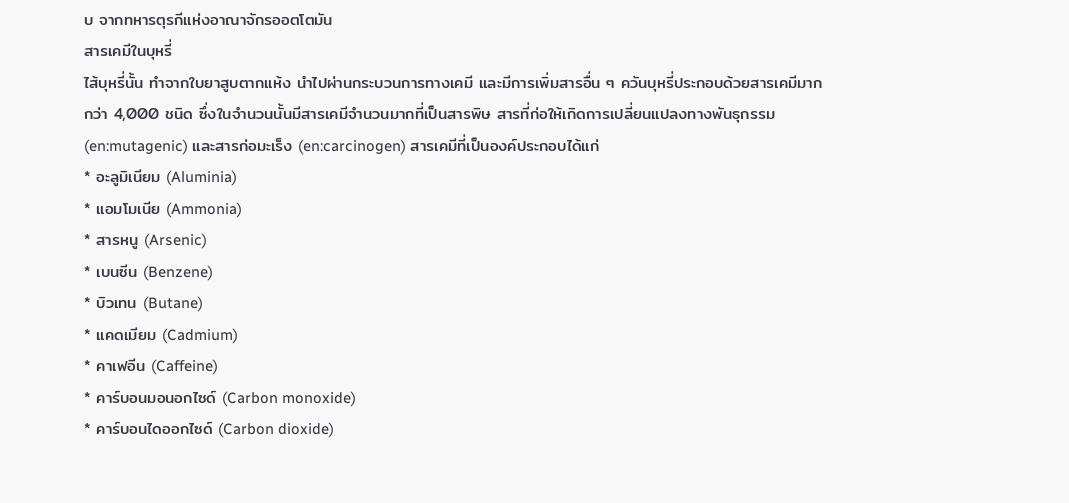บ จากทหารตุรกีแห่งอาณาจักรออตโตมัน
สารเคมีในบุหรี่
ไส้บุหรี่นั้น ทำจากใบยาสูบตากแห้ง นำไปผ่านกระบวนการทางเคมี และมีการเพิ่มสารอื่น ๆ ควันบุหรี่ประกอบด้วยสารเคมีมากกว่า 4,000 ชนิด ซึ่งในจำนวนนั้นมีสารเคมีจำนวนมากที่เป็นสารพิษ สารที่ก่อให้เกิดการเปลี่ยนแปลงทางพันธุกรรม (en:mutagenic) และสารก่อมะเร็ง (en:carcinogen) สารเคมีที่เป็นองค์ประกอบได้แก่
* อะลูมิเนียม (Aluminia)
* แอมโมเนีย (Ammonia)
* สารหนู (Arsenic)
* เบนซีน (Benzene)
* บิวเทน (Butane)
* แคดเมียม (Cadmium)
* คาเฟอีน (Caffeine)
* คาร์บอนมอนอกไซด์ (Carbon monoxide)
* คาร์บอนไดออกไซด์ (Carbon dioxide)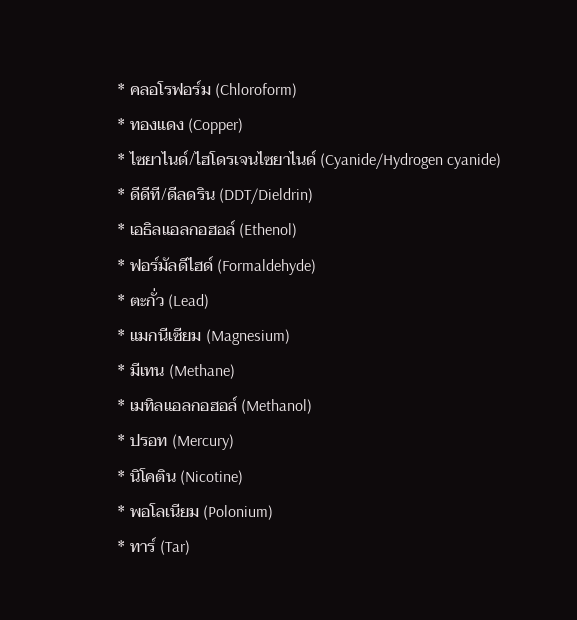* คลอโรฟอร์ม (Chloroform)
* ทองแดง (Copper)
* ไซยาไนด์/ไฮโดรเจนไซยาไนด์ (Cyanide/Hydrogen cyanide)
* ดีดีที/ดีลดริน (DDT/Dieldrin)
* เอธิลแอลกอฮอล์ (Ethenol)
* ฟอร์มัลดีไฮด์ (Formaldehyde)
* ตะกั่ว (Lead)
* แมกนีเซียม (Magnesium)
* มีเทน (Methane)
* เมทิลแอลกอฮอล์ (Methanol)
* ปรอท (Mercury)
* นิโคติน (Nicotine)
* พอโลเนียม (Polonium)
* ทาร์ (Tar)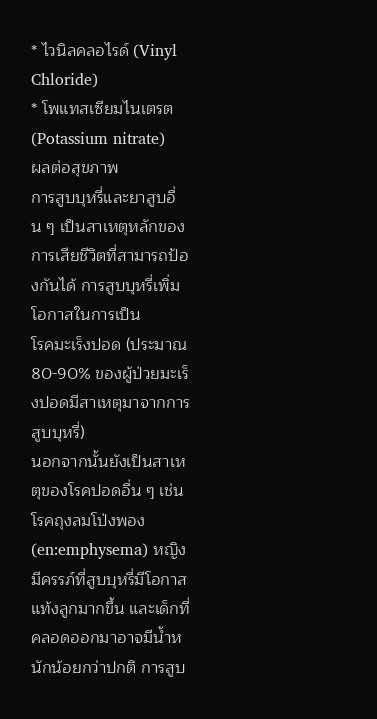* ไวนิลคลอไรด์ (Vinyl Chloride)
* โพแทสเซียมไนเตรต (Potassium nitrate)
ผลต่อสุขภาพ
การสูบบุหรี่และยาสูบอื่น ๆ เป็นสาเหตุหลักของการเสียชีวิตที่สามารถป้องกันได้ การสูบบุหรี่เพิ่มโอกาสในการเป็น
โรคมะเร็งปอด (ประมาณ 80-90% ของผู้ป่วยมะเร็งปอดมีสาเหตุมาจากการสูบบุหรี่)
นอกจากนั้นยังเป็นสาเหตุของโรคปอดอื่น ๆ เช่น โรคถุงลมโป่งพอง (en:emphysema) หญิงมีครรภ์ที่สูบบุหรี่มีโอกาสแท้งลูกมากขึ้น และเด็กที่คลอดออกมาอาจมีน้ำหนักน้อยกว่าปกติ การสูบ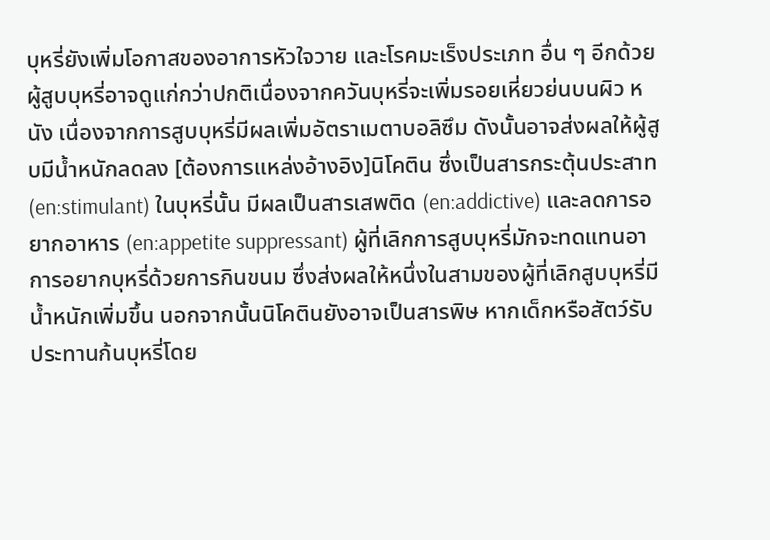บุหรี่ยังเพิ่มโอกาสของอาการหัวใจวาย และโรคมะเร็งประเภท อื่น ๆ อีกด้วย ผู้สูบบุหรี่อาจดูแก่กว่าปกติเนื่องจากควันบุหรี่จะเพิ่มรอยเหี่ยวย่นบนผิว หนัง เนื่องจากการสูบบุหรี่มีผลเพิ่มอัตราเมตาบอลิซึม ดังนั้นอาจส่งผลให้ผู้สูบมีน้ำหนักลดลง [ต้องการแหล่งอ้างอิง]นิโคติน ซึ่งเป็นสารกระตุ้นประสาท (en:stimulant) ในบุหรี่นั้น มีผลเป็นสารเสพติด (en:addictive) และลดการอยากอาหาร (en:appetite suppressant) ผู้ที่เลิกการสูบบุหรี่มักจะทดแทนอาการอยากบุหรี่ด้วยการกินขนม ซึ่งส่งผลให้หนึ่งในสามของผู้ที่เลิกสูบบุหรี่มีน้ำหนักเพิ่มขึ้น นอกจากนั้นนิโคตินยังอาจเป็นสารพิษ หากเด็กหรือสัตว์รับประทานก้นบุหรี่โดย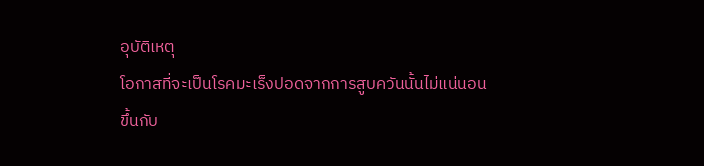อุบัติเหตุ
โอกาสที่จะเป็นโรคมะเร็งปอดจากการสูบควันนั้นไม่แน่นอน ขึ้นกับ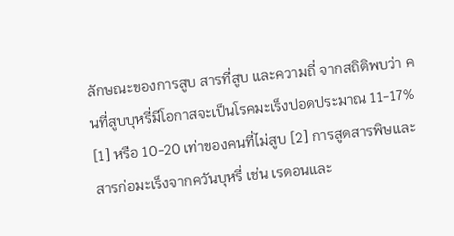ลักษณะของการสูบ สารที่สูบ และความถี่ จากสถิติพบว่า คนที่สูบบุหรี่มีโอกาสจะเป็นโรคมะเร็งปอดประมาณ 11-17% [1] หรือ 10-20 เท่าของคนที่ไม่สูบ [2] การสูดสารพิษและสารก่อมะเร็งจากควันบุหรี่ เช่น เรดอนและ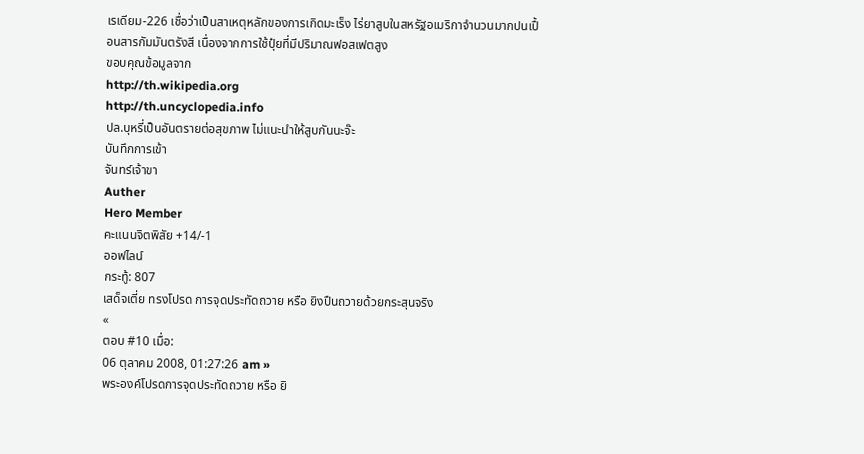เรเดียม-226 เชื่อว่าเป็นสาเหตุหลักของการเกิดมะเร็ง ไร่ยาสูบในสหรัฐอเมริกาจำนวนมากปนเปื้อนสารกัมมันตรังสี เนื่องจากการใช้ปุ๋ยที่มีปริมาณฟอสเฟตสูง
ขอบคุณข้อมูลจาก
http://th.wikipedia.org
http://th.uncyclopedia.info
ปล.บุหรี่เป็นอันตรายต่อสุขภาพ ไม่แนะนำให้สูบกันนะจ๊ะ
บันทึกการเข้า
จันทร์เจ้าขา
Auther
Hero Member
คะแนนจิตพิสัย +14/-1
ออฟไลน์
กระทู้: 807
เสด็จเตี่ย ทรงโปรด การจุดประทัดถวาย หรือ ยิงปืนถวายด้วยกระสุนจริง
«
ตอบ #10 เมื่อ:
06 ตุลาคม 2008, 01:27:26 am »
พระองค์โปรดการจุดประทัดถวาย หรือ ยิ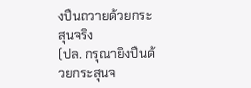งปืนถวายด้วยกระสุนจริง
(ปล. กรุณายิงปืนด้วยกระสุนจ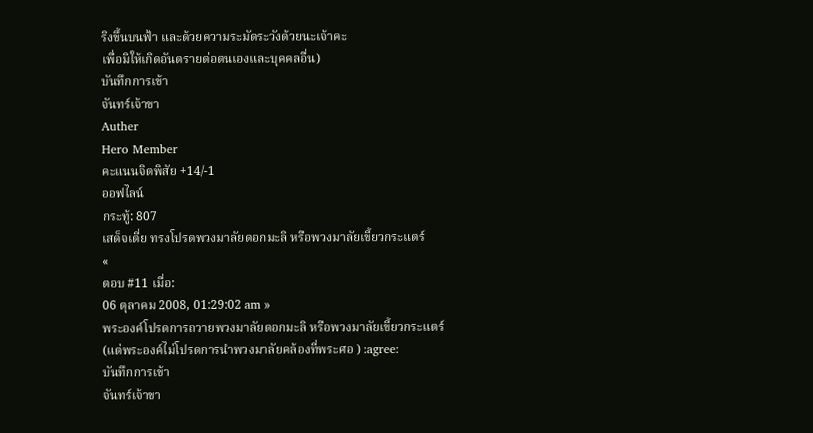ริงขึ้นบนฟ้า และด้วยความระมัดระวังด้วยนะเจ้าคะ
เพื่อมิให้เกิดอันตรายต่อตนเองและบุคคลอื่น)
บันทึกการเข้า
จันทร์เจ้าขา
Auther
Hero Member
คะแนนจิตพิสัย +14/-1
ออฟไลน์
กระทู้: 807
เสด็จเตี่ย ทรงโปรดพวงมาลัยดอกมะลิ หรือพวงมาลัยเขี้ยวกระแตร์
«
ตอบ #11 เมื่อ:
06 ตุลาคม 2008, 01:29:02 am »
พระองค์โปรดการถวายพวงมาลัยดอกมะลิ หรือพวงมาลัยเขี้ยวกระแตร์
(แต่พระองค์ไม่โปรดการนำพวงมาลัยคล้องที่พระศอ ) :agree:
บันทึกการเข้า
จันทร์เจ้าขา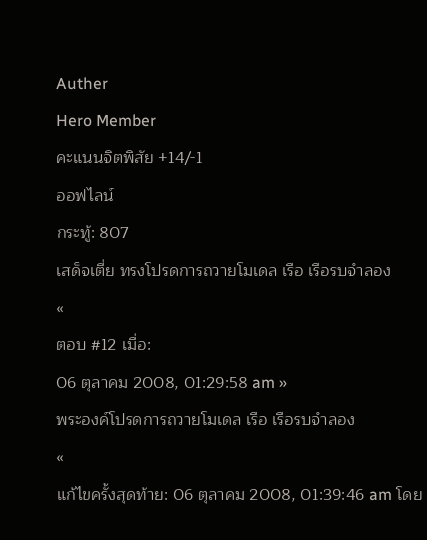Auther
Hero Member
คะแนนจิตพิสัย +14/-1
ออฟไลน์
กระทู้: 807
เสด็จเตี่ย ทรงโปรดการถวายโมเดล เรือ เรือรบจำลอง
«
ตอบ #12 เมื่อ:
06 ตุลาคม 2008, 01:29:58 am »
พระองค์โปรดการถวายโมเดล เรือ เรือรบจำลอง
«
แก้ไขครั้งสุดท้าย: 06 ตุลาคม 2008, 01:39:46 am โดย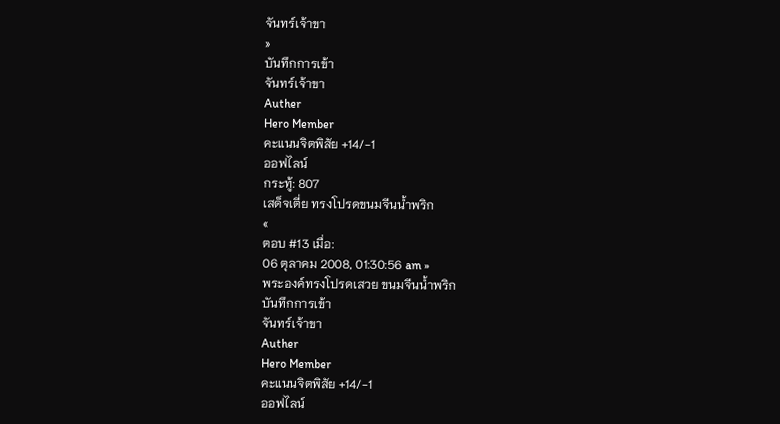จันทร์เจ้าขา
»
บันทึกการเข้า
จันทร์เจ้าขา
Auther
Hero Member
คะแนนจิตพิสัย +14/-1
ออฟไลน์
กระทู้: 807
เสด็จเตี่ย ทรงโปรดขนมจีนน้ำพริก
«
ตอบ #13 เมื่อ:
06 ตุลาคม 2008, 01:30:56 am »
พระองค์ทรงโปรดเสวย ขนมจีนน้ำพริก
บันทึกการเข้า
จันทร์เจ้าขา
Auther
Hero Member
คะแนนจิตพิสัย +14/-1
ออฟไลน์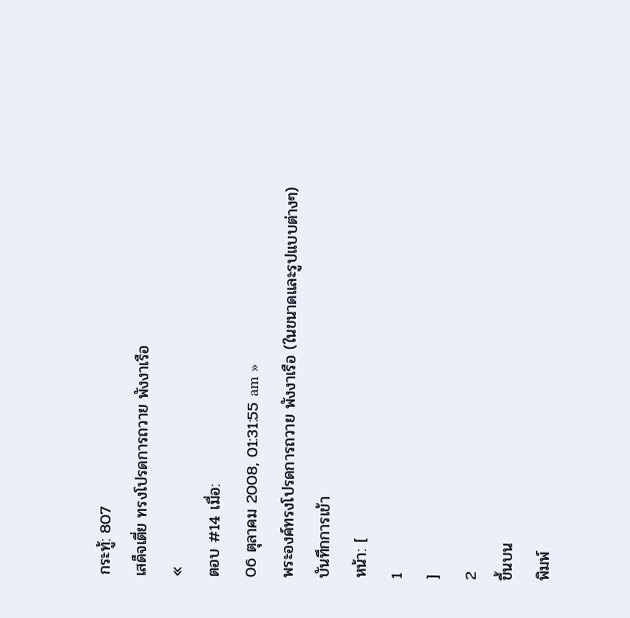กระทู้: 807
เสด็จเตี่ย ทรงโปรดการถวาย พังงาเรือ
«
ตอบ #14 เมื่อ:
06 ตุลาคม 2008, 01:31:55 am »
พระองค์ทรงโปรดการถวาย พังงาเรือ (ในขนาดและรูปแบบต่างๆ)
บันทึกการเข้า
หน้า: [
1
]
2
ขึ้นบน
พิมพ์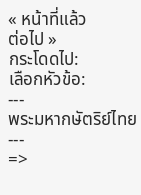« หน้าที่แล้ว
ต่อไป »
กระโดดไป:
เลือกหัวข้อ:
---
พระมหากษัตริย์ไทย
---
=>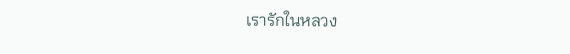เรารักในหลวง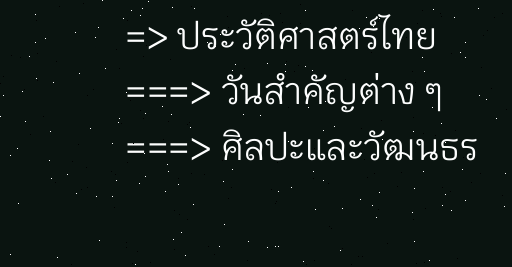=> ประวัติศาสตร์ไทย
===> วันสำคัญต่าง ๆ
===> ศิลปะและวัฒนธร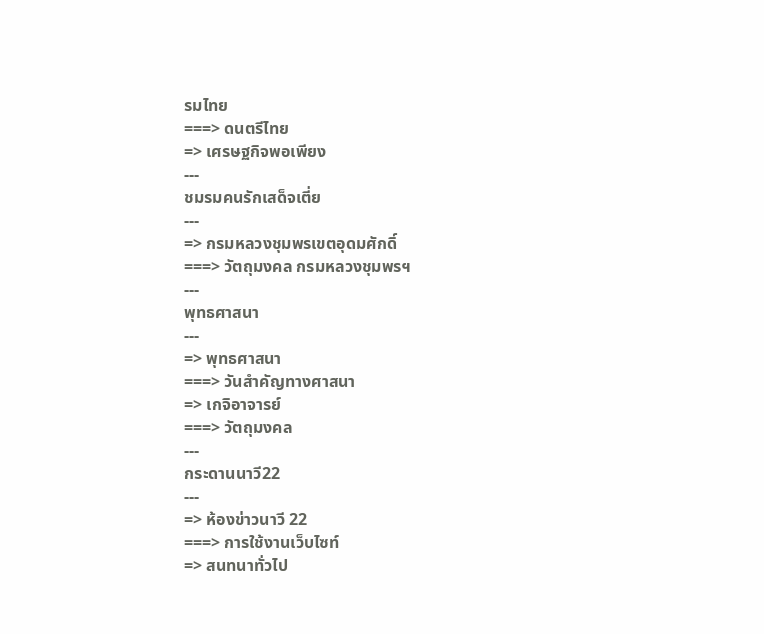รมไทย
===> ดนตรีไทย
=> เศรษฐกิจพอเพียง
---
ชมรมคนรักเสด็จเตี่ย
---
=> กรมหลวงชุมพรเขตอุดมศักดิ์
===> วัตถุมงคล กรมหลวงชุมพรฯ
---
พุทธศาสนา
---
=> พุทธศาสนา
===> วันสำคัญทางศาสนา
=> เกจิอาจารย์
===> วัตถุมงคล
---
กระดานนาวี22
---
=> ห้องข่าวนาวี 22
===> การใช้งานเว็บไซท์
=> สนทนาทั่วไป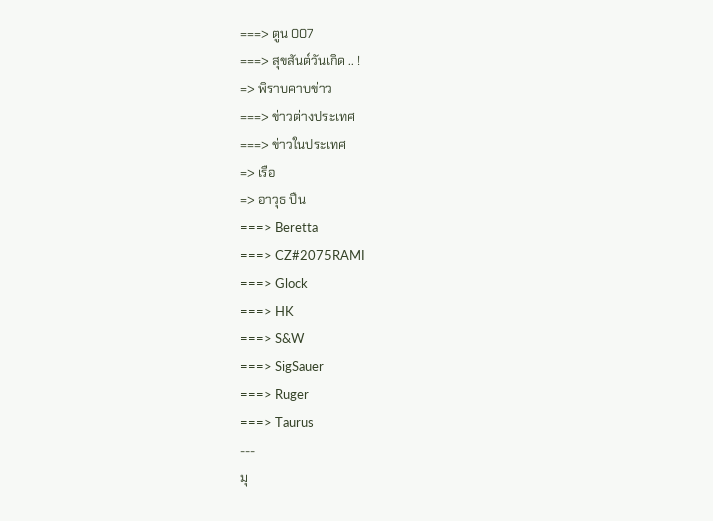===> ตูน 007
===> สุขสันต์วันเกิด .. !
=> พิราบคาบข่าว
===> ข่าวต่างประเทศ
===> ข่าวในประเทศ
=> เรือ
=> อาวุธ ปืน
===> Beretta
===> CZ#2075RAMI
===> Glock
===> HK
===> S&W
===> SigSauer
===> Ruger
===> Taurus
---
มุ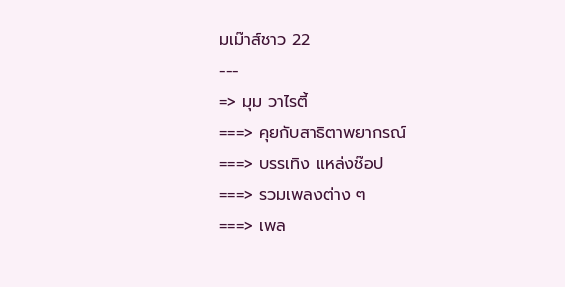มเม๊าส์ชาว 22
---
=> มุม วาไรตี้
===> คุยกับสาธิตาพยากรณ์
===> บรรเทิง แหล่งช๊อป
===> รวมเพลงต่าง ๆ
===> เพล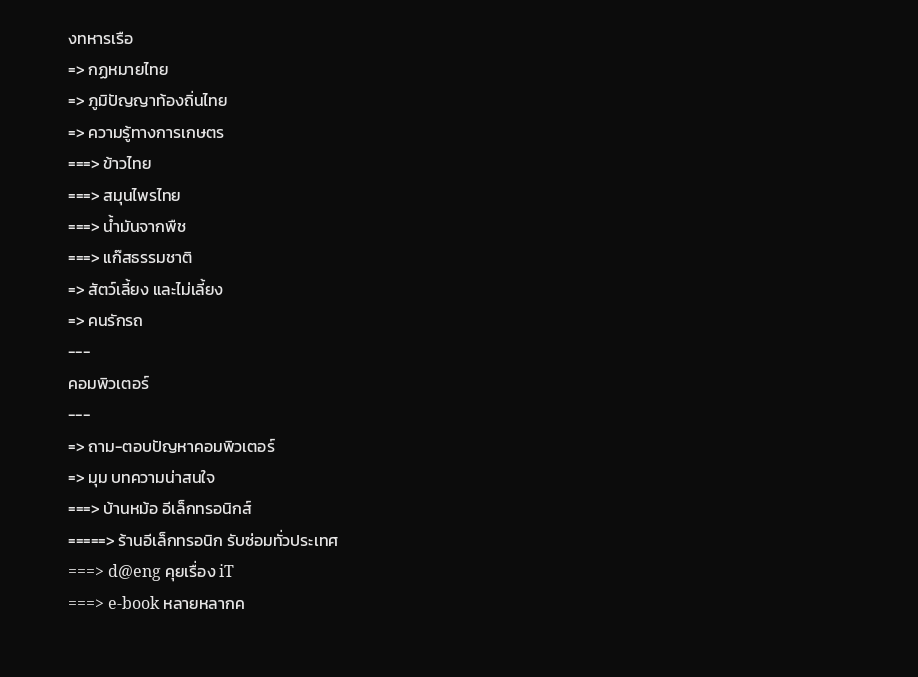งทหารเรือ
=> กฏหมายไทย
=> ภูมิปัญญาท้องถิ่นไทย
=> ความรู้ทางการเกษตร
===> ข้าวไทย
===> สมุนไพรไทย
===> น้ำมันจากพืช
===> แก๊สธรรมชาติ
=> สัตว์เลี้ยง และไม่เลี้ยง
=> คนรักรถ
---
คอมพิวเตอร์
---
=> ถาม-ตอบปัญหาคอมพิวเตอร์
=> มุม บทความน่าสนใจ
===> บ้านหม้อ อีเล็กทรอนิกส์
=====> ร้านอีเล็กทรอนิก รับซ่อมทั่วประเทศ
===> d@eng คุยเรื่อง iT
===> e-book หลายหลากค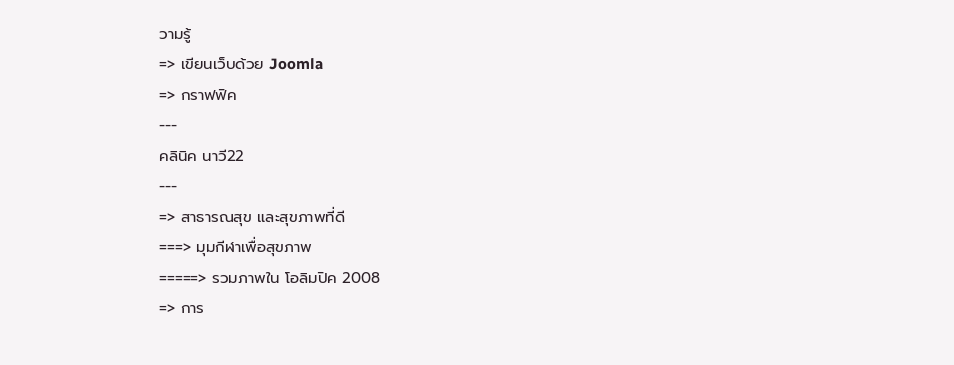วามรู้
=> เขียนเว็บด้วย Joomla
=> กราฟฟิค
---
คลินิค นาวี22
---
=> สาธารณสุข และสุขภาพที่ดี
===> มุมกีฬาเพื่อสุขภาพ
=====> รวมภาพใน โอลิมปิค 2008
=> การ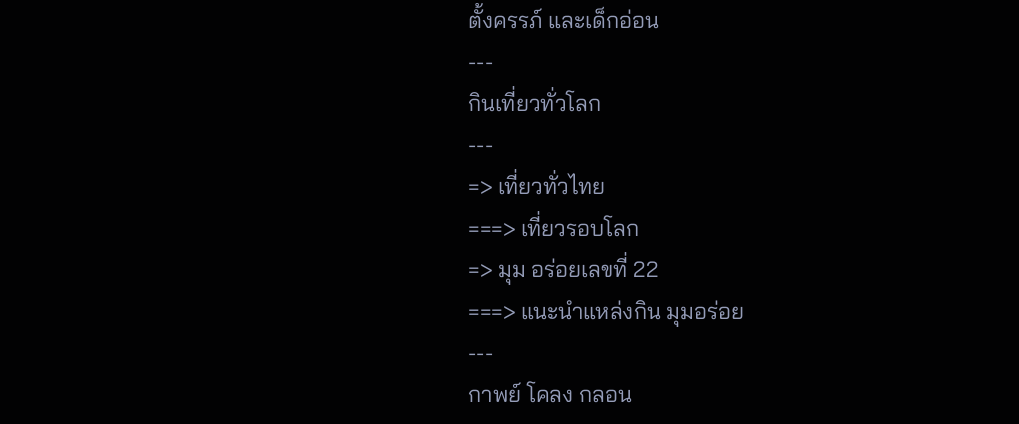ตั้งครรภ์ และเด็กอ่อน
---
กินเที่ยวทั่วโลก
---
=> เที่ยวทั่วไทย
===> เที่ยวรอบโลก
=> มุม อร่อยเลขที่ 22
===> แนะนำแหล่งกิน มุมอร่อย
---
กาพย์ โคลง กลอน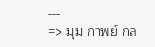---
=> มุม กาพย์ กล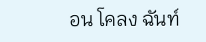อน โคลง ฉันท์